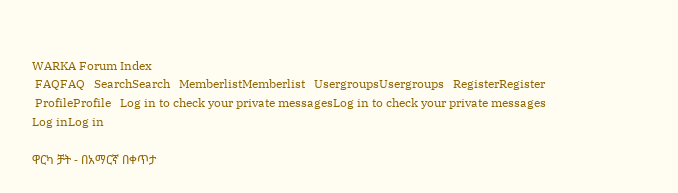WARKA Forum Index
 FAQFAQ   SearchSearch   MemberlistMemberlist   UsergroupsUsergroups   RegisterRegister
 ProfileProfile   Log in to check your private messagesLog in to check your private messages   Log inLog in

ዋርካ ቻት - በአማርኛ በቀጥታ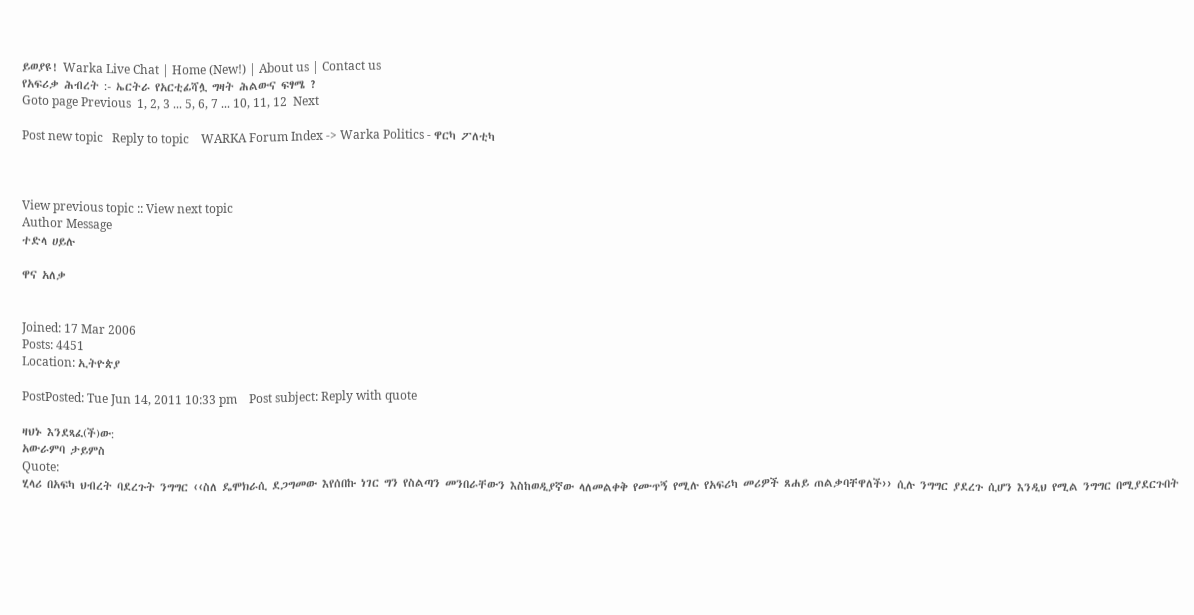ይወያዩ! Warka Live Chat | Home (New!) | About us | Contact us
የአፍሪቃ ሕብረት :- ኤርትራ የአርቲፊሻሏ ግዛት ሕልውና ፍፃሜ ?
Goto page Previous  1, 2, 3 ... 5, 6, 7 ... 10, 11, 12  Next

Post new topic   Reply to topic    WARKA Forum Index -> Warka Politics - ዋርካ ፖለቲካ



View previous topic :: View next topic
Author Message
ተድላ ሀይሉ

ዋና አለቃ


Joined: 17 Mar 2006
Posts: 4451
Location: ኢትዮጵያ

PostPosted: Tue Jun 14, 2011 10:33 pm    Post subject: Reply with quote

ዛህኑ እንደጻፈ(ች)ው:
አውራምባ ታይምስ
Quote:
ሂላሪ በአፍካ ህብረት ባደረጉት ንግግር ‹‹ስለ ዴሞክራሲ ደጋግመው እየሰበኩ ነገር ግን የስልጣን መንበራቸውን እስከወዲያኛው ላለመልቀቅ የሙጥኝ የሚሉ የአፍሪካ መሪዎች ጸሐይ ጠልቃባቸዋለች›› ሲሉ ንግግር ያደረጉ ሲሆን እንዲህ የሚል ንግግር በሚያደርጉበት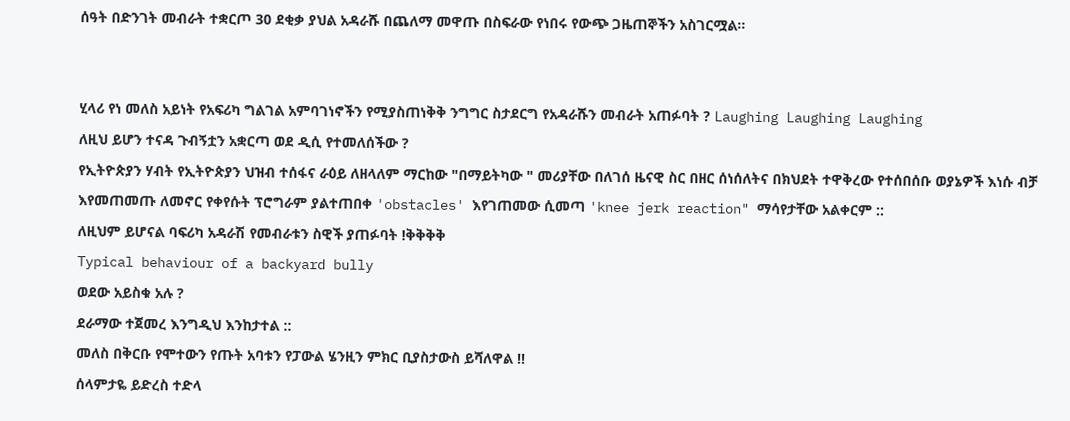ሰዓት በድንገት መብራት ተቋርጦ 30 ደቂቃ ያህል አዳራሹ በጨለማ መዋጡ በስፍራው የነበሩ የውጭ ጋዜጠኞችን አስገርሟል፡፡


ሂላሪ የነ መለስ አይነት የአፍሪካ ግልገል አምባገነኖችን የሚያስጠነቅቅ ንግግር ስታደርግ የአዳራሹን መብራት አጠፉባት ? Laughing Laughing Laughing
ለዚህ ይሆን ተናዳ ጉብኝቷን አቋርጣ ወደ ዲሲ የተመለሰችው ?
የኢትዮጵያን ሃብት የኢትዮጵያን ህዝብ ተሰፋና ራዕይ ለዘላለም ማርከው "በማይትካው " መሪያቸው በለገሰ ዜናዊ ስር በዘር ሰነሰለትና በክህደት ተዋቅረው የተሰበሰቡ ወያኔዎች እነሱ ብቻ እየመጠመጡ ለመኖር የቀየሱት ፕሮግራም ያልተጠበቀ 'obstacles' እየገጠመው ሲመጣ 'knee jerk reaction" ማሳየታቸው አልቀርም ::
ለዚህም ይሆናል ባፍሪካ አዳራሽ የመብራቱን ስዊች ያጠፉባት !ቅቅቅቅ
Typical behaviour of a backyard bully
ወደው አይስቁ አሉ ?
ደራማው ተጀመረ እንግዲህ እንከታተል ::
መለስ በቅርቡ የሞተውን የጡት አባቱን የፓውል ሄንዚን ምክር ቢያስታውስ ይሻለዋል !!
ሰላምታዬ ይድረስ ተድላ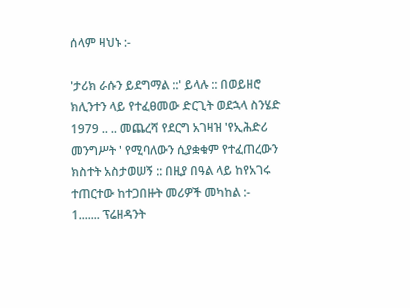ሰላም ዛህኑ :-

'ታሪክ ራሱን ይደግማል ::' ይላሉ :: በወይዘሮ ክሊንተን ላይ የተፈፀመው ድርጊት ወደኋላ ስንሄድ 1979 .. .. መጨረሻ የደርግ አገዛዝ 'የኢሕድሪ መንግሥት ' የሚባለውን ሲያቋቁም የተፈጠረውን ክስተት አስታወሠኝ :: በዚያ በዓል ላይ ከየአገሩ ተጠርተው ከተጋበዙት መሪዎች መካከል :-
1....... ፕሬዘዳንት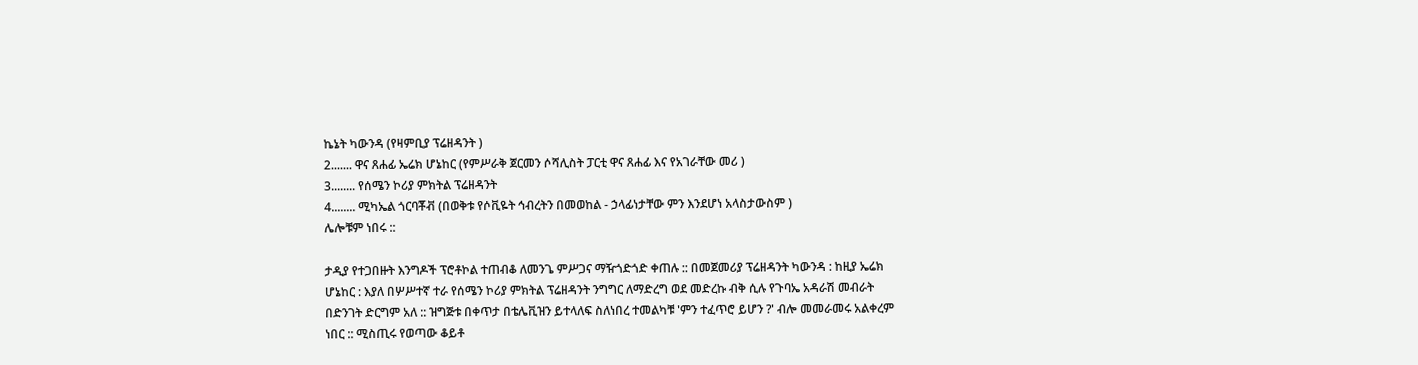ኬኔት ካውንዳ (የዛምቢያ ፕሬዘዳንት )
2....... ዋና ጸሐፊ ኤሬክ ሆኔከር (የምሥራቅ ጀርመን ሶሻሊስት ፓርቲ ዋና ጸሐፊ እና የአገራቸው መሪ )
3........ የሰሜን ኮሪያ ምክትል ፕሬዘዳንት
4........ ሚካኤል ጎርባቾቭ (በወቅቱ የሶቪዬት ኅብረትን በመወከል - ኃላፊነታቸው ምን እንደሆነ አላስታውስም )
ሌሎቹም ነበሩ ::

ታዲያ የተጋበዙት እንግዶች ፕሮቶኮል ተጠብቆ ለመንጌ ምሥጋና ማዥጎድጎድ ቀጠሉ :: በመጀመሪያ ፕሬዘዳንት ካውንዳ : ከዚያ ኤሬክ ሆኔከር : እያለ በሦሥተኛ ተራ የሰሜን ኮሪያ ምክትል ፕሬዘዳንት ንግግር ለማድረግ ወደ መድረኩ ብቅ ሲሉ የጉባኤ አዳራሽ መብራት በድንገት ድርግም አለ :: ዝግጅቱ በቀጥታ በቴሌቪዝን ይተላለፍ ስለነበረ ተመልካቹ 'ምን ተፈጥሮ ይሆን ?' ብሎ መመራመሩ አልቀረም ነበር :: ሚስጢሩ የወጣው ቆይቶ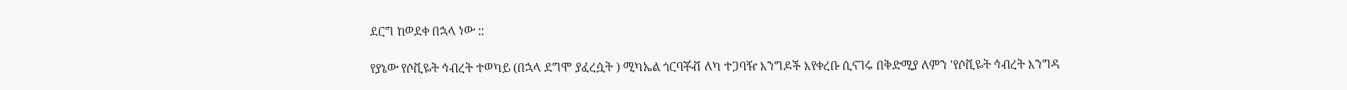ደርግ ከወደቀ በኋላ ነው ::

የያኔው የሶቪዬት ኅብረት ተወካይ (በኋላ ደግሞ ያፈረሷት ) ሚካኤል ጎርባቾቭ ለካ ተጋባዥ እንግዶች እየቀረቡ ሲናገሩ በቅድሚያ ለምን 'የሶቪዬት ኅብረት እንግዳ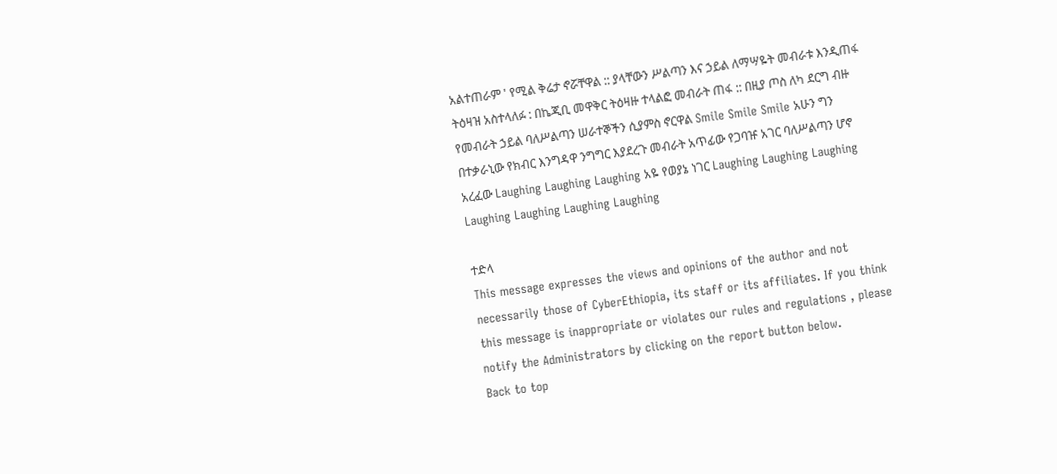አልተጠራም ' የሚል ቅሬታ ኖሯቸዋል :: ያላቸውን ሥልጣን እና ኃይል ለማሣዬት መብራቱ እንዲጠፋ ትዕዛዝ አስተላለፉ : በኬጂቢ መዋቅር ትዕዛዙ ተላልፎ መብራት ጠፋ :: በዚያ ጦስ ለካ ደርግ ብዙ የመብራት ኃይል ባለሥልጣን ሠራተኞችን ሲያምስ ኖርዋል Smile Smile Smile አሁን ግን በተቃራኒው የክብር እንግዳዋ ንግግር እያደረጉ መብራት አጥፊው የጋባዡ አገር ባለሥልጣን ሆኖ አረፈው Laughing Laughing Laughing አዬ የወያኔ ነገር Laughing Laughing Laughing Laughing Laughing Laughing Laughing

ተድላ
This message expresses the views and opinions of the author and not necessarily those of CyberEthiopia, its staff or its affiliates. If you think this message is inappropriate or violates our rules and regulations , please notify the Administrators by clicking on the report button below.
Back to top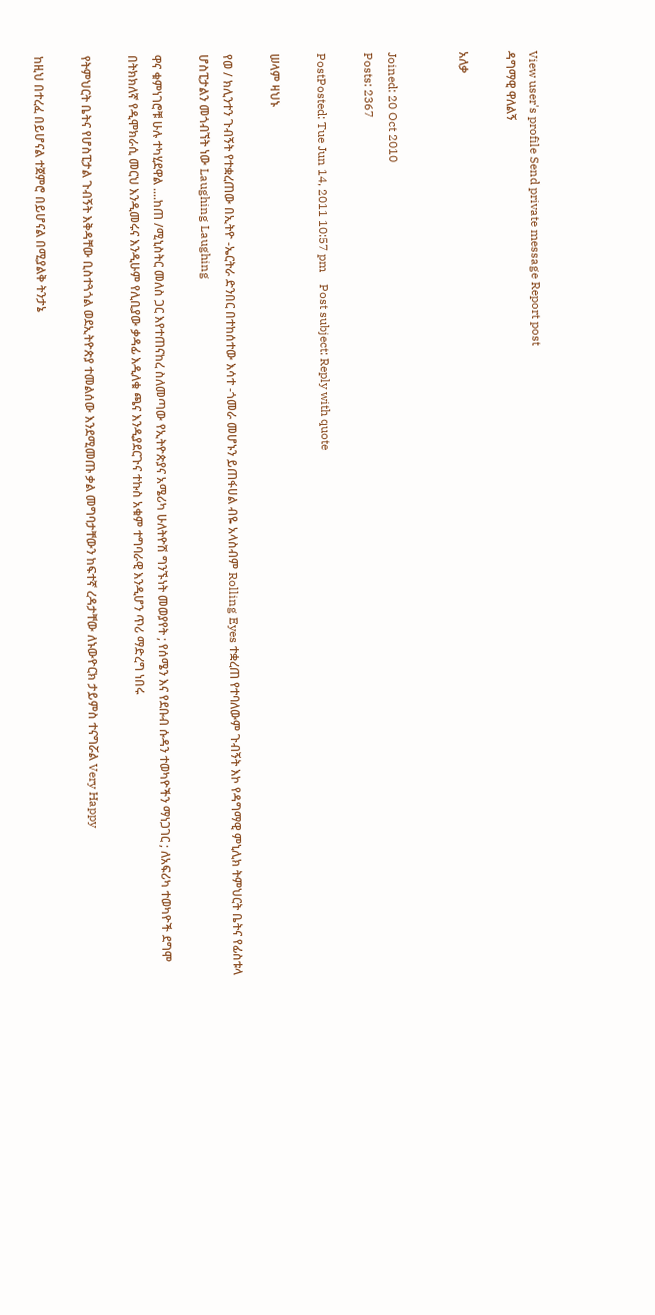View user's profile Send private message Report post
ዳግማዊ ዋለልኝ

አለቃ


Joined: 20 Oct 2010
Posts: 2367

PostPosted: Tue Jun 14, 2011 10:57 pm    Post subject: Reply with quote

ሠላም ዛህኑ

የወ / ክሊንተን ጉብኝት የተቋረጠው በኢትዮ -ኤርትራ ድንበር በተከሰተው እሳተ -ጎመራ መሆኑን ይጠፋሀል ብዬ አላስብም Rolling Eyes ተቋረጠ የተባለውም ጉብኝት እኮ የዳግማዊ ምኒሊክ ትምህርት ቤትና የፊስቱላ ሆስፒታልን መጎብኘት ነው Laughing Laughing

ዋና ቁምነገሮቹ ሁሉ ተካሂደዋል ....ከጠ /ሚኒስትር መለስ ጋር እየተጠናከረ ስለመጣው የኢትዮጵያና አሜሪካ ሁለትዮሽ ግንኙነት መወያየት ; የሰሜን እና የደቡብ ሱዳን ተወካዮችን ማነጋገር ; ለአፍሪካ ተወካዮች ደግሞ በትክክለኛ የዲሞክራሲ መርህ እንዲመሩና እንዲሁም የሊቢያው ቃዳፊ እዲለቁ ጫና እንዲያደርጉና ተኩስ አቁም ተግባራዊ እንዲሆን ጥሪ ማድረግ ነበሩ

የትምህርት ቤትና የሆስፒታል ጉብኝት እቅዳቸው ቢስተጓጎል ወደኢትዮጵያ ተመልሰው እንደሚመጡ ቃል መግባታቸውን ከፍተኛ ረዳታቸው ለኑውዮርክ ታይምስ ተናግሯል Very Happy

ከዚህ በተረፈ በይሆናል ተጀምሮ በይሆናል በሚያልቅ ትንታኔ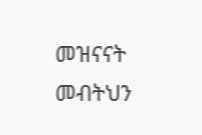መዝናናት መብትህን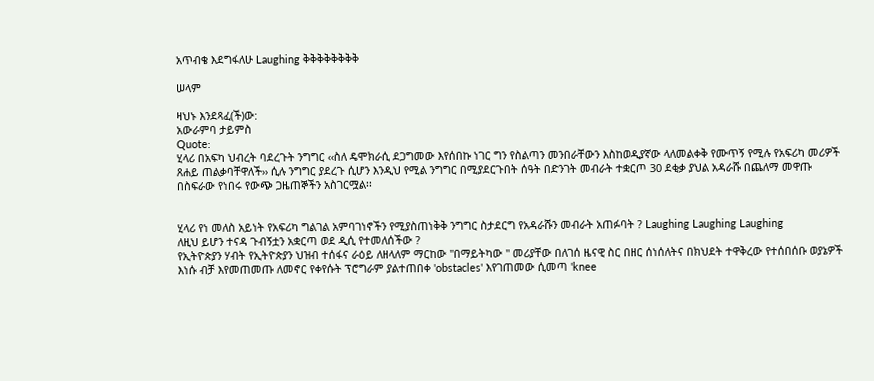አጥብቄ እደግፋለሁ Laughing ቅቅቅቅቅቅቅቅ

ሠላም

ዛህኑ እንደጻፈ(ች)ው:
አውራምባ ታይምስ
Quote:
ሂላሪ በአፍካ ህብረት ባደረጉት ንግግር ‹‹ስለ ዴሞክራሲ ደጋግመው እየሰበኩ ነገር ግን የስልጣን መንበራቸውን እስከወዲያኛው ላለመልቀቅ የሙጥኝ የሚሉ የአፍሪካ መሪዎች ጸሐይ ጠልቃባቸዋለች›› ሲሉ ንግግር ያደረጉ ሲሆን እንዲህ የሚል ንግግር በሚያደርጉበት ሰዓት በድንገት መብራት ተቋርጦ 30 ደቂቃ ያህል አዳራሹ በጨለማ መዋጡ በስፍራው የነበሩ የውጭ ጋዜጠኞችን አስገርሟል፡፡


ሂላሪ የነ መለስ አይነት የአፍሪካ ግልገል አምባገነኖችን የሚያስጠነቅቅ ንግግር ስታደርግ የአዳራሹን መብራት አጠፉባት ? Laughing Laughing Laughing
ለዚህ ይሆን ተናዳ ጉብኝቷን አቋርጣ ወደ ዲሲ የተመለሰችው ?
የኢትዮጵያን ሃብት የኢትዮጵያን ህዝብ ተሰፋና ራዕይ ለዘላለም ማርከው "በማይትካው " መሪያቸው በለገሰ ዜናዊ ስር በዘር ሰነሰለትና በክህደት ተዋቅረው የተሰበሰቡ ወያኔዎች እነሱ ብቻ እየመጠመጡ ለመኖር የቀየሱት ፕሮግራም ያልተጠበቀ 'obstacles' እየገጠመው ሲመጣ 'knee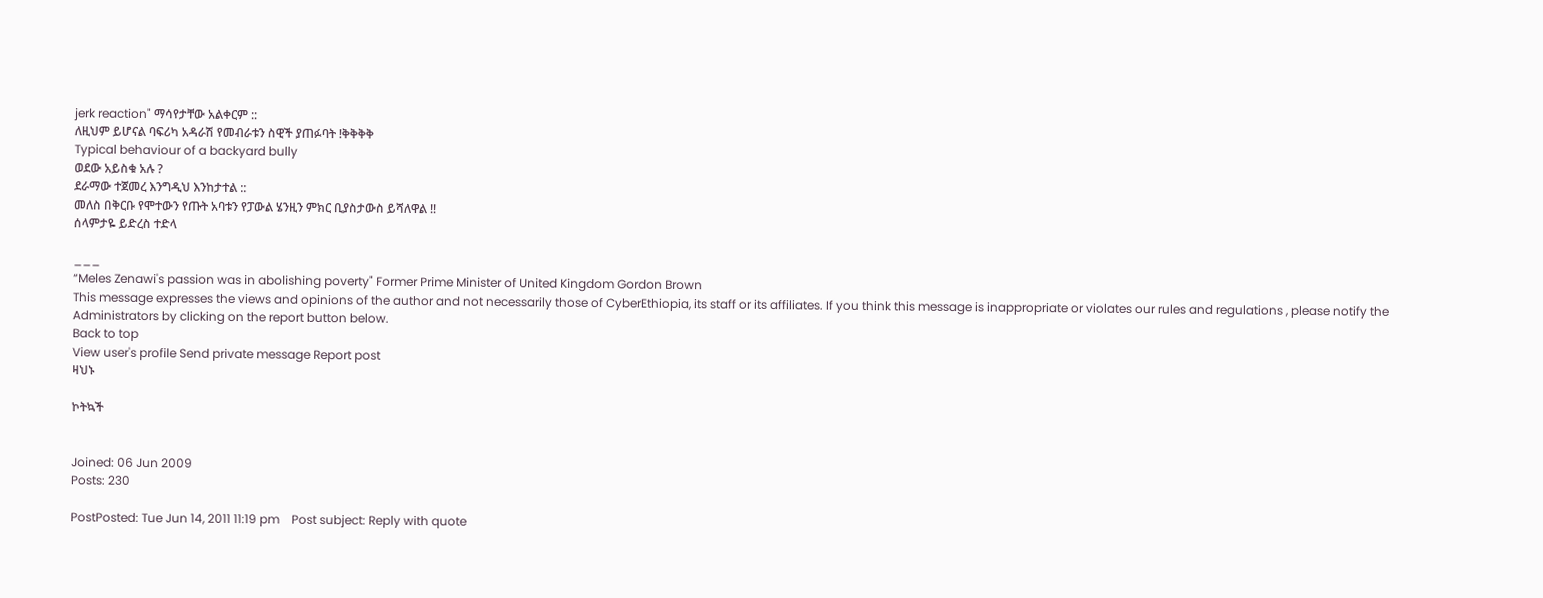jerk reaction" ማሳየታቸው አልቀርም ::
ለዚህም ይሆናል ባፍሪካ አዳራሽ የመብራቱን ስዊች ያጠፉባት !ቅቅቅቅ
Typical behaviour of a backyard bully
ወደው አይስቁ አሉ ?
ደራማው ተጀመረ እንግዲህ እንከታተል ::
መለስ በቅርቡ የሞተውን የጡት አባቱን የፓውል ሄንዚን ምክር ቢያስታውስ ይሻለዋል !!
ሰላምታዬ ይድረስ ተድላ

___
“Meles Zenawi's passion was in abolishing poverty" Former Prime Minister of United Kingdom Gordon Brown
This message expresses the views and opinions of the author and not necessarily those of CyberEthiopia, its staff or its affiliates. If you think this message is inappropriate or violates our rules and regulations , please notify the Administrators by clicking on the report button below.
Back to top
View user's profile Send private message Report post
ዛህኑ

ኮትኳች


Joined: 06 Jun 2009
Posts: 230

PostPosted: Tue Jun 14, 2011 11:19 pm    Post subject: Reply with quote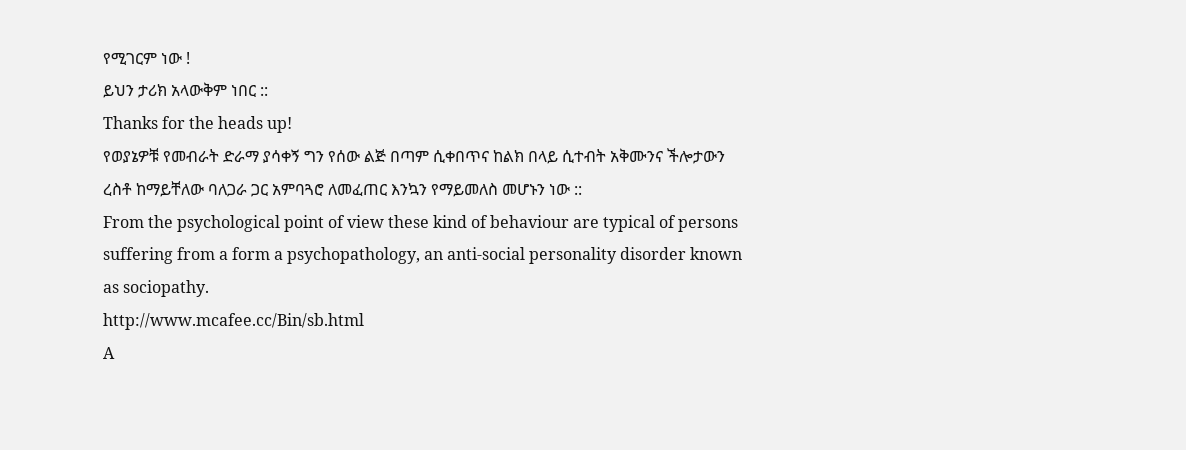የሚገርም ነው !
ይህን ታሪክ አላውቅም ነበር ::
Thanks for the heads up!
የወያኔዎቹ የመብራት ድራማ ያሳቀኝ ግን የሰው ልጅ በጣም ሲቀበጥና ከልክ በላይ ሲተብት አቅሙንና ችሎታውን ረስቶ ከማይቸለው ባለጋራ ጋር አምባጓሮ ለመፈጠር እንኳን የማይመለስ መሆኑን ነው ::
From the psychological point of view these kind of behaviour are typical of persons suffering from a form a psychopathology, an anti-social personality disorder known as sociopathy.
http://www.mcafee.cc/Bin/sb.html
A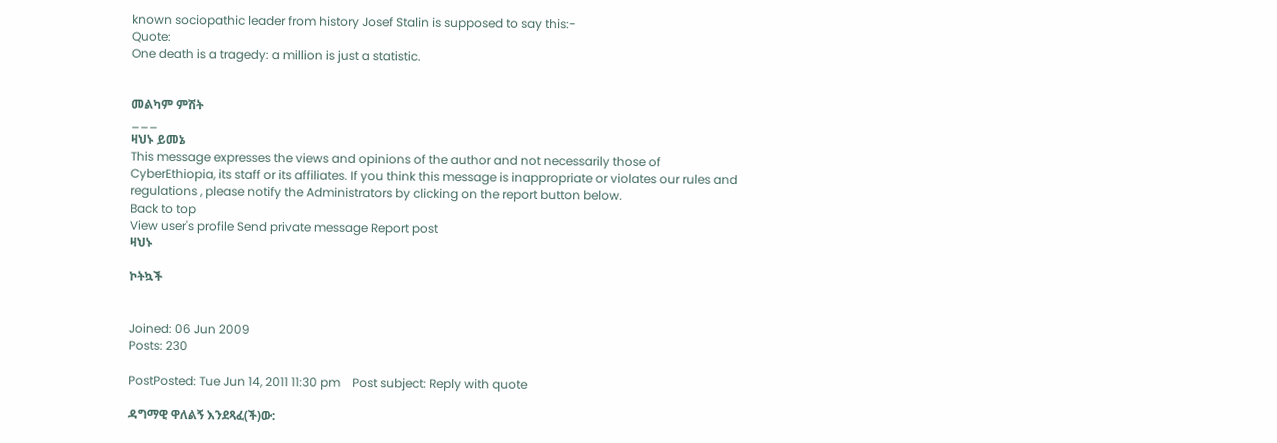known sociopathic leader from history Josef Stalin is supposed to say this:-
Quote:
One death is a tragedy: a million is just a statistic.


መልካም ምሽት
___
ዛህኑ ይመኔ
This message expresses the views and opinions of the author and not necessarily those of CyberEthiopia, its staff or its affiliates. If you think this message is inappropriate or violates our rules and regulations , please notify the Administrators by clicking on the report button below.
Back to top
View user's profile Send private message Report post
ዛህኑ

ኮትኳች


Joined: 06 Jun 2009
Posts: 230

PostPosted: Tue Jun 14, 2011 11:30 pm    Post subject: Reply with quote

ዳግማዊ ዋለልኝ እንደጻፈ(ች)ው: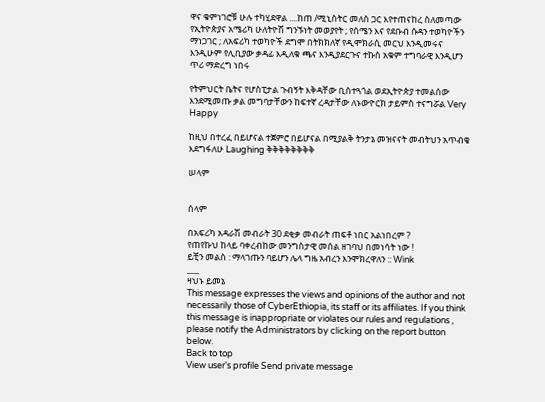ዋና ቁምነገሮቹ ሁሉ ተካሂደዋል ....ከጠ /ሚኒስትር መለስ ጋር እየተጠናከረ ስለመጣው የኢትዮጵያና አሜሪካ ሁለትዮሽ ግንኙነት መወያየት ; የሰሜን እና የደቡብ ሱዳን ተወካዮችን ማነጋገር ; ለአፍሪካ ተወካዮች ደግሞ በትክክለኛ የዲሞክራሲ መርህ እንዲመሩና እንዲሁም የሊቢያው ቃዳፊ እዲለቁ ጫና እንዲያደርጉና ተኩስ አቁም ተግባራዊ እንዲሆን ጥሪ ማድረግ ነበሩ

የትምህርት ቤትና የሆስፒታል ጉብኝት እቅዳቸው ቢስተጓጎል ወደኢትዮጵያ ተመልሰው እንደሚመጡ ቃል መግባታቸውን ከፍተኛ ረዳታቸው ለኑውዮርክ ታይምስ ተናግሯል Very Happy

ከዚህ በተረፈ በይሆናል ተጀምሮ በይሆናል በሚያልቅ ትንታኔ መዝናናት መብትህን አጥብቄ እደግፋለሁ Laughing ቅቅቅቅቅቅቅቅ

ሠላም


ሰላም

በአፍሪካ አዳራሽ መብራት 30 ደቂቃ መብራት ጠፍቶ ነበር አልነበረም ?
የጠየኩህ ከላይ ባቀረብከው መንግስታዊ መሰል ዘገባህ በመነሳት ነው !
ይቺን መልስ : ማላገጡን ባይሆን ሌላ ግዜ አብረን እንሞክረዋለን :: Wink
___
ዛህኑ ይመኔ
This message expresses the views and opinions of the author and not necessarily those of CyberEthiopia, its staff or its affiliates. If you think this message is inappropriate or violates our rules and regulations , please notify the Administrators by clicking on the report button below.
Back to top
View user's profile Send private message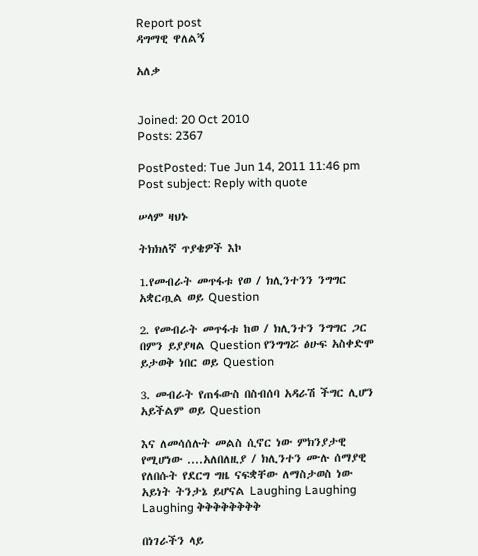Report post
ዳግማዊ ዋለልኝ

አለቃ


Joined: 20 Oct 2010
Posts: 2367

PostPosted: Tue Jun 14, 2011 11:46 pm    Post subject: Reply with quote

ሠላም ዛህኑ

ትክክለኛ ጥያቄዎች እኮ

1.የመብራት መጥፋቱ የወ / ክሊንተንን ንግግር አቋርጧል ወይ Question

2. የመብራት መጥፋቱ ከወ / ክሊንተን ንግግር ጋር በምን ይያያዛል Question የንግግሯ ፅሁፍ አስቀድሞ ይታወቅ ነበር ወይ Question

3. መብራት የጠፋውስ በስብሰባ አዳራሽ ችግር ሊሆን አይችልም ወይ Question

እና ለመሳሰሉት መልስ ሲኖር ነው ምክንያታዊ የሚሆነው ....አለበለዚያ / ክሊንተን ሙሉ ሰማያዊ የለበሱት የደርግ ግዜ ናፍቋቸው ለማስታወስ ነው አይነት ትንታኔ ይሆናል Laughing Laughing Laughing ቅቅቅቅቅቅቅቅ

በነገራችን ላይ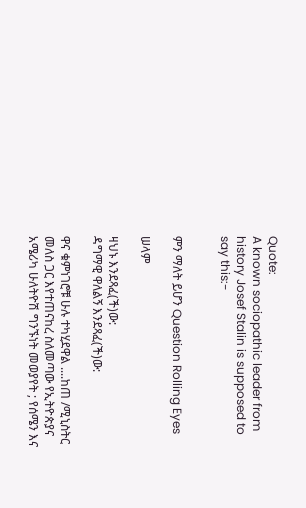Quote:
A known sociopathic leader from history Josef Stalin is supposed to say this:-


ምን ማለት ይሆን Question Rolling Eyes

ሠላም

ዛህኑ እንደጻፈ(ች)ው:
ዳግማዊ ዋለልኝ እንደጻፈ(ች)ው:

ዋና ቁምነገሮቹ ሁሉ ተካሂደዋል ....ከጠ /ሚኒስትር መለስ ጋር እየተጠናከረ ስለመጣው የኢትዮጵያና አሜሪካ ሁለትዮሽ ግንኙነት መወያየት ; የሰሜን እና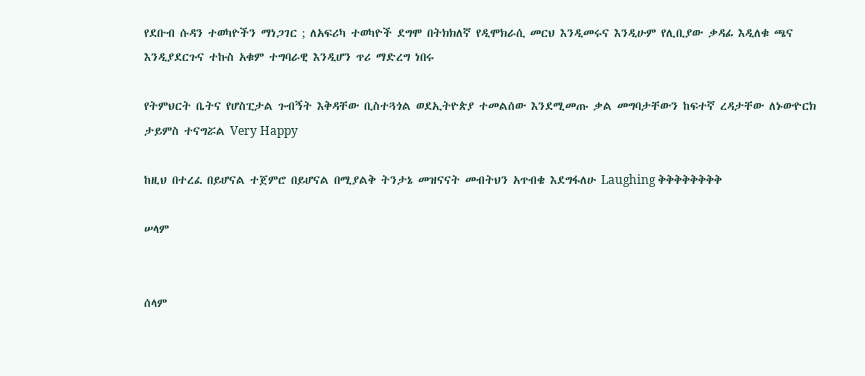የደቡብ ሱዳን ተወካዮችን ማነጋገር ; ለአፍሪካ ተወካዮች ደግሞ በትክክለኛ የዲሞክራሲ መርህ እንዲመሩና እንዲሁም የሊቢያው ቃዳፊ እዲለቁ ጫና እንዲያደርጉና ተኩስ አቁም ተግባራዊ እንዲሆን ጥሪ ማድረግ ነበሩ

የትምህርት ቤትና የሆስፒታል ጉብኝት እቅዳቸው ቢስተጓጎል ወደኢትዮጵያ ተመልሰው እንደሚመጡ ቃል መግባታቸውን ከፍተኛ ረዳታቸው ለኑውዮርክ ታይምስ ተናግሯል Very Happy

ከዚህ በተረፈ በይሆናል ተጀምሮ በይሆናል በሚያልቅ ትንታኔ መዝናናት መብትህን አጥብቄ እደግፋለሁ Laughing ቅቅቅቅቅቅቅቅ

ሠላም


ሰላም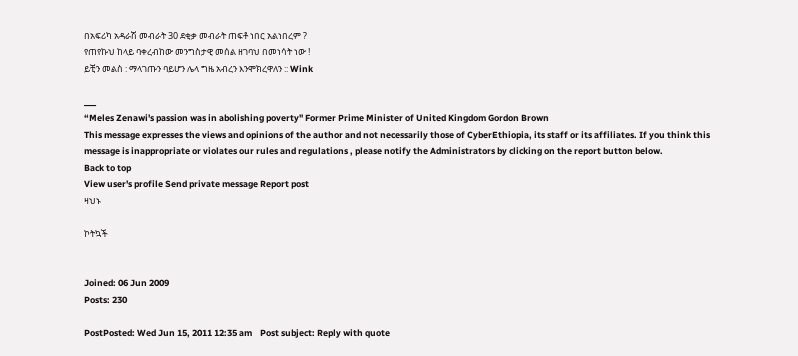በአፍሪካ አዳራሽ መብራት 30 ደቂቃ መብራት ጠፍቶ ነበር አልነበረም ?
የጠየኩህ ከላይ ባቀረብከው መንግስታዊ መሰል ዘገባህ በመነሳት ነው !
ይቺን መልስ : ማላገጡን ባይሆን ሌላ ግዜ አብረን እንሞክረዋለን :: Wink

___
“Meles Zenawi's passion was in abolishing poverty" Former Prime Minister of United Kingdom Gordon Brown
This message expresses the views and opinions of the author and not necessarily those of CyberEthiopia, its staff or its affiliates. If you think this message is inappropriate or violates our rules and regulations , please notify the Administrators by clicking on the report button below.
Back to top
View user's profile Send private message Report post
ዛህኑ

ኮትኳች


Joined: 06 Jun 2009
Posts: 230

PostPosted: Wed Jun 15, 2011 12:35 am    Post subject: Reply with quote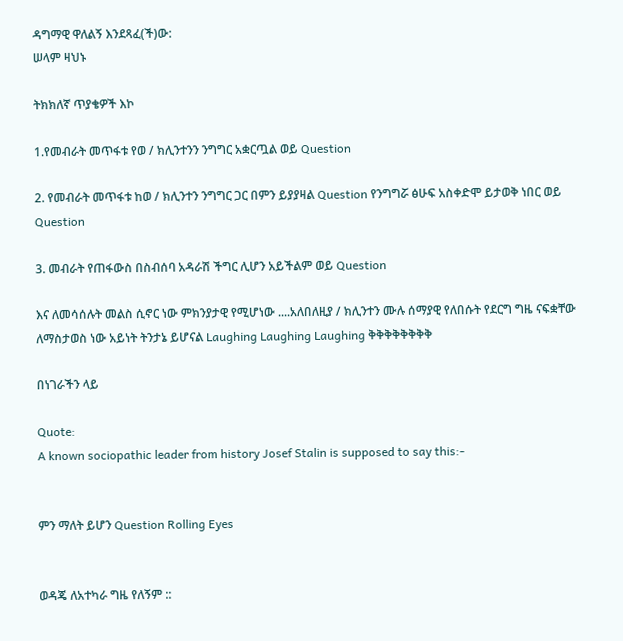ዳግማዊ ዋለልኝ እንደጻፈ(ች)ው:
ሠላም ዛህኑ

ትክክለኛ ጥያቄዎች እኮ

1.የመብራት መጥፋቱ የወ / ክሊንተንን ንግግር አቋርጧል ወይ Question

2. የመብራት መጥፋቱ ከወ / ክሊንተን ንግግር ጋር በምን ይያያዛል Question የንግግሯ ፅሁፍ አስቀድሞ ይታወቅ ነበር ወይ Question

3. መብራት የጠፋውስ በስብሰባ አዳራሽ ችግር ሊሆን አይችልም ወይ Question

እና ለመሳሰሉት መልስ ሲኖር ነው ምክንያታዊ የሚሆነው ....አለበለዚያ / ክሊንተን ሙሉ ሰማያዊ የለበሱት የደርግ ግዜ ናፍቋቸው ለማስታወስ ነው አይነት ትንታኔ ይሆናል Laughing Laughing Laughing ቅቅቅቅቅቅቅቅ

በነገራችን ላይ

Quote:
A known sociopathic leader from history Josef Stalin is supposed to say this:-


ምን ማለት ይሆን Question Rolling Eyes


ወዳጄ ለአተካራ ግዜ የለኝም ::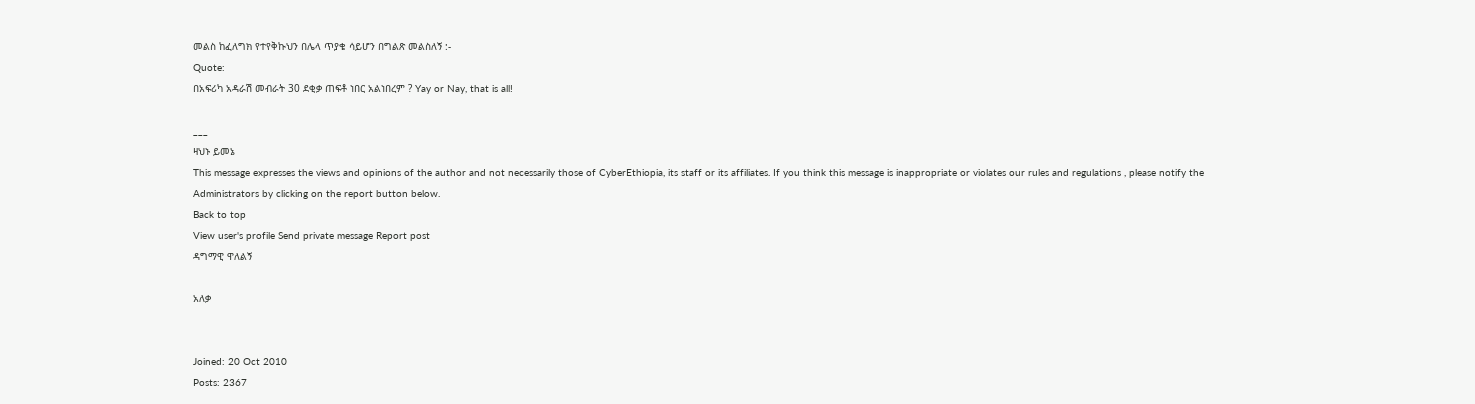መልስ ከፈለግክ የተየቅኩህን በሌላ ጥያቄ ሳይሆን በግልጽ መልስለኝ :-
Quote:
በአፍሪካ አዳራሽ መብራት 30 ደቂቃ ጠፍቶ ነበር አልነበረም ? Yay or Nay, that is all!

___
ዛህኑ ይመኔ
This message expresses the views and opinions of the author and not necessarily those of CyberEthiopia, its staff or its affiliates. If you think this message is inappropriate or violates our rules and regulations , please notify the Administrators by clicking on the report button below.
Back to top
View user's profile Send private message Report post
ዳግማዊ ዋለልኝ

አለቃ


Joined: 20 Oct 2010
Posts: 2367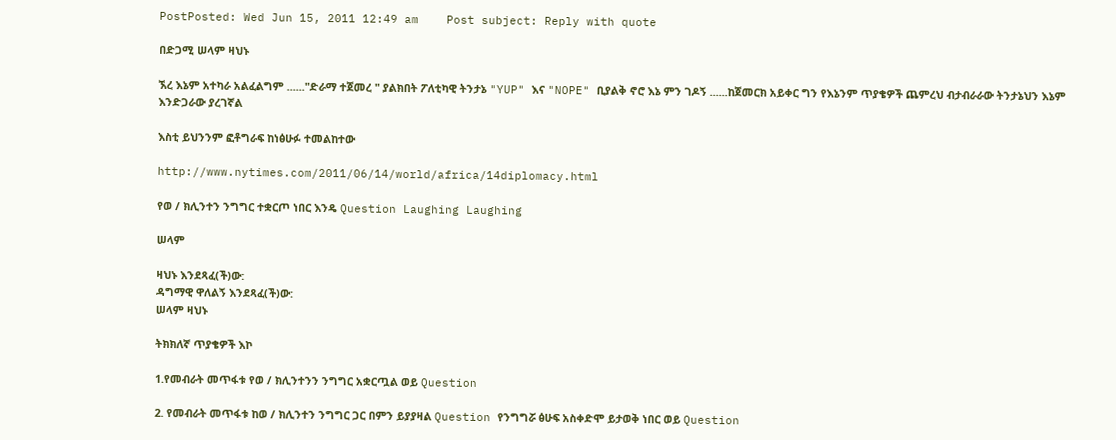PostPosted: Wed Jun 15, 2011 12:49 am    Post subject: Reply with quote

በድጋሚ ሠላም ዛህኑ

ኧረ እኔም አተካራ አልፈልግም ......"ድራማ ተጀመረ " ያልክበት ፖለቲካዊ ትንታኔ "YUP" እና "NOPE" ቢያልቅ ኖሮ እኔ ምን ገዶኝ ......ከጀመርክ አይቀር ግን የእኔንም ጥያቄዎች ጨምረህ ብታብራራው ትንታኔህን እኔም እንድጋራው ያረገኛል

እስቲ ይህንንም ፎቶግራፍ ከነፅሁፉ ተመልከተው

http://www.nytimes.com/2011/06/14/world/africa/14diplomacy.html

የወ / ክሊንተን ንግግር ተቋርጦ ነበር እንዴ Question Laughing Laughing

ሠላም

ዛህኑ እንደጻፈ(ች)ው:
ዳግማዊ ዋለልኝ እንደጻፈ(ች)ው:
ሠላም ዛህኑ

ትክክለኛ ጥያቄዎች እኮ

1.የመብራት መጥፋቱ የወ / ክሊንተንን ንግግር አቋርጧል ወይ Question

2. የመብራት መጥፋቱ ከወ / ክሊንተን ንግግር ጋር በምን ይያያዛል Question የንግግሯ ፅሁፍ አስቀድሞ ይታወቅ ነበር ወይ Question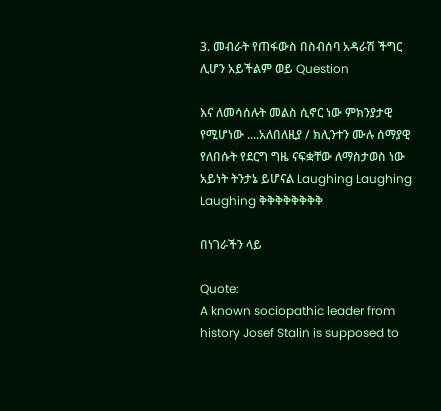3. መብራት የጠፋውስ በስብሰባ አዳራሽ ችግር ሊሆን አይችልም ወይ Question

እና ለመሳሰሉት መልስ ሲኖር ነው ምክንያታዊ የሚሆነው ....አለበለዚያ / ክሊንተን ሙሉ ሰማያዊ የለበሱት የደርግ ግዜ ናፍቋቸው ለማስታወስ ነው አይነት ትንታኔ ይሆናል Laughing Laughing Laughing ቅቅቅቅቅቅቅቅ

በነገራችን ላይ

Quote:
A known sociopathic leader from history Josef Stalin is supposed to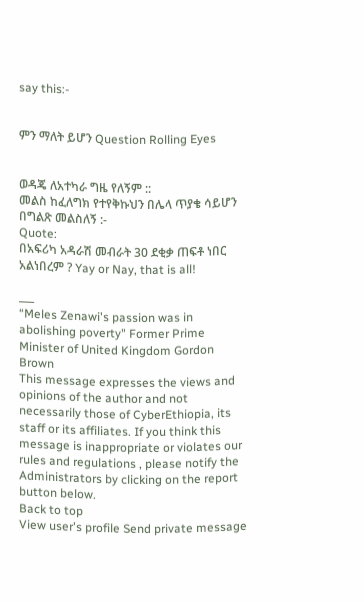say this:-


ምን ማለት ይሆን Question Rolling Eyes


ወዳጄ ለአተካራ ግዜ የለኝም ::
መልስ ከፈለግክ የተየቅኩህን በሌላ ጥያቄ ሳይሆን በግልጽ መልስለኝ :-
Quote:
በአፍሪካ አዳራሽ መብራት 30 ደቂቃ ጠፍቶ ነበር አልነበረም ? Yay or Nay, that is all!

___
“Meles Zenawi's passion was in abolishing poverty" Former Prime Minister of United Kingdom Gordon Brown
This message expresses the views and opinions of the author and not necessarily those of CyberEthiopia, its staff or its affiliates. If you think this message is inappropriate or violates our rules and regulations , please notify the Administrators by clicking on the report button below.
Back to top
View user's profile Send private message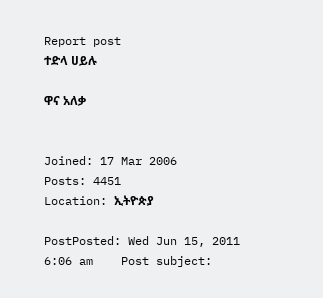Report post
ተድላ ሀይሉ

ዋና አለቃ


Joined: 17 Mar 2006
Posts: 4451
Location: ኢትዮጵያ

PostPosted: Wed Jun 15, 2011 6:06 am    Post subject: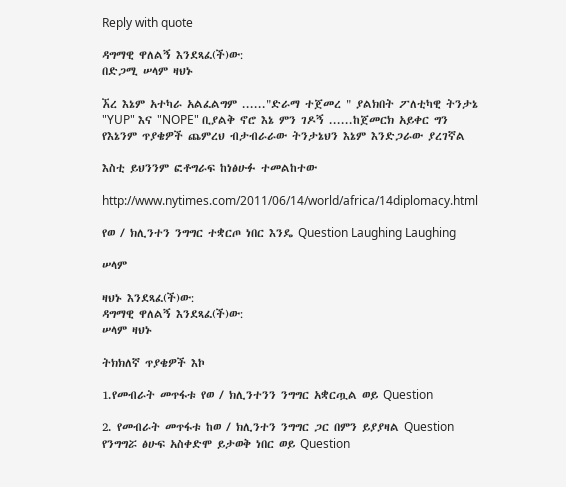Reply with quote

ዳግማዊ ዋለልኝ እንደጻፈ(ች)ው:
በድጋሚ ሠላም ዛህኑ

ኧረ እኔም አተካራ አልፈልግም ......"ድራማ ተጀመረ " ያልክበት ፖለቲካዊ ትንታኔ "YUP" እና "NOPE" ቢያልቅ ኖሮ እኔ ምን ገዶኝ ......ከጀመርክ አይቀር ግን የእኔንም ጥያቄዎች ጨምረህ ብታብራራው ትንታኔህን እኔም እንድጋራው ያረገኛል

እስቲ ይህንንም ፎቶግራፍ ከነፅሁፉ ተመልከተው

http://www.nytimes.com/2011/06/14/world/africa/14diplomacy.html

የወ / ክሊንተን ንግግር ተቋርጦ ነበር እንዴ Question Laughing Laughing

ሠላም

ዛህኑ እንደጻፈ(ች)ው:
ዳግማዊ ዋለልኝ እንደጻፈ(ች)ው:
ሠላም ዛህኑ

ትክክለኛ ጥያቄዎች እኮ

1.የመብራት መጥፋቱ የወ / ክሊንተንን ንግግር አቋርጧል ወይ Question

2. የመብራት መጥፋቱ ከወ / ክሊንተን ንግግር ጋር በምን ይያያዛል Question የንግግሯ ፅሁፍ አስቀድሞ ይታወቅ ነበር ወይ Question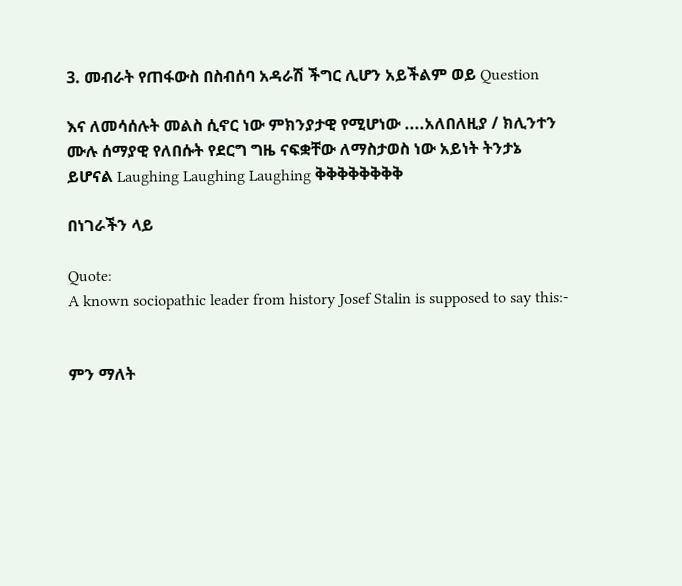3. መብራት የጠፋውስ በስብሰባ አዳራሽ ችግር ሊሆን አይችልም ወይ Question

እና ለመሳሰሉት መልስ ሲኖር ነው ምክንያታዊ የሚሆነው ....አለበለዚያ / ክሊንተን ሙሉ ሰማያዊ የለበሱት የደርግ ግዜ ናፍቋቸው ለማስታወስ ነው አይነት ትንታኔ ይሆናል Laughing Laughing Laughing ቅቅቅቅቅቅቅቅ

በነገራችን ላይ

Quote:
A known sociopathic leader from history Josef Stalin is supposed to say this:-


ምን ማለት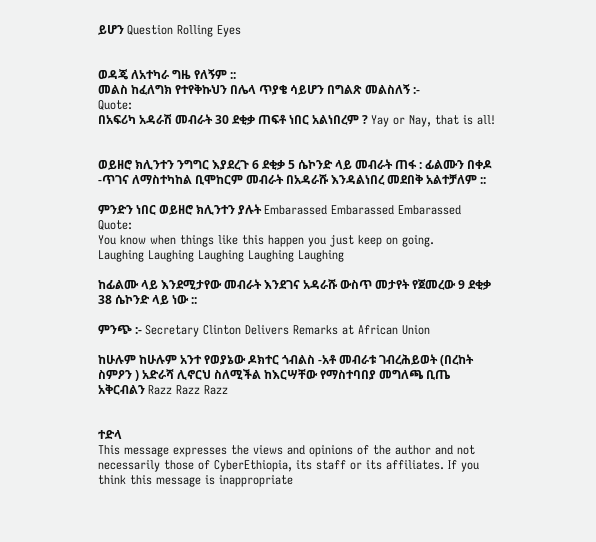ይሆን Question Rolling Eyes


ወዳጄ ለአተካራ ግዜ የለኝም ::
መልስ ከፈለግክ የተየቅኩህን በሌላ ጥያቄ ሳይሆን በግልጽ መልስለኝ :-
Quote:
በአፍሪካ አዳራሽ መብራት 30 ደቂቃ ጠፍቶ ነበር አልነበረም ? Yay or Nay, that is all!


ወይዘሮ ክሊንተን ንግግር እያደረጉ 6 ደቂቃ 5 ሴኮንድ ላይ መብራት ጠፋ : ፊልሙን በቀዶ -ጥገና ለማስተካከል ቢሞከርም መብራት በአዳራሹ እንዳልነበረ መደበቅ አልተቻለም ::

ምንድን ነበር ወይዘሮ ክሊንተን ያሉት Embarassed Embarassed Embarassed
Quote:
You know when things like this happen you just keep on going.
Laughing Laughing Laughing Laughing Laughing

ከፊልሙ ላይ እንደሚታየው መብራት እንደገና አዳራሹ ውስጥ መታየት የጀመረው 9 ደቂቃ 38 ሴኮንድ ላይ ነው ::

ምንጭ :- Secretary Clinton Delivers Remarks at African Union

ከሁሉም ከሁሉም አንተ የወያኔው ዶክተር ጎብልስ -አቶ መብራቱ ገብረሕይወት (በረከት ስምዖን ) አድራሻ ሊኖርህ ስለሚችል ከእርሣቸው የማስተባበያ መግለጫ ቢጤ አቅርብልን Razz Razz Razz


ተድላ
This message expresses the views and opinions of the author and not necessarily those of CyberEthiopia, its staff or its affiliates. If you think this message is inappropriate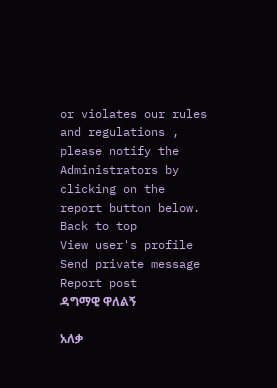or violates our rules and regulations , please notify the Administrators by clicking on the report button below.
Back to top
View user's profile Send private message Report post
ዳግማዊ ዋለልኝ

አለቃ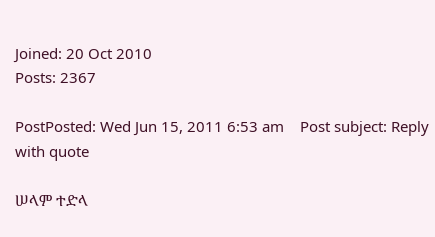Joined: 20 Oct 2010
Posts: 2367

PostPosted: Wed Jun 15, 2011 6:53 am    Post subject: Reply with quote

ሠላም ተድላ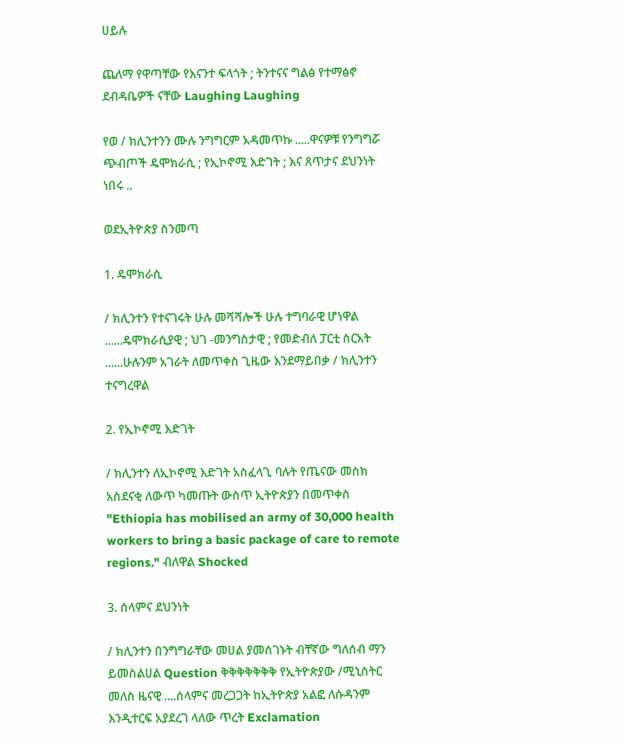ሀይሉ

ጨለማ የዋጣቸው የእናንተ ፍላጎት ; ትንተናና ግልፅ የተማፅኖ ደብዳቤዎች ናቸው Laughing Laughing

የወ / ክሊንተንን ሙሉ ንግግርም አዳመጥኩ .....ዋናዎቹ የንግግሯ ጭብጦች ዴሞክራሲ ; የኢኮኖሚ እድገት ; እና ጸጥታና ደህንነት ነበሩ ..

ወደኢትዮጵያ ስንመጣ

1. ዴሞክራሲ

/ ክሊንተን የተናገሩት ሁሉ መሻሻሎች ሁሉ ተግባራዊ ሆነዋል ......ዴሞክራሲያዊ ; ህገ -መንግስታዊ ; የመድብለ ፓርቲ ስርአት ......ሁሉንም አገራት ለመጥቀስ ጊዜው እንደማይበቃ / ክሊንተን ተናግረዋል

2. የኢኮኖሚ እድገት

/ ክሊንተን ለኢኮኖሚ እድገት አስፈላጊ ባሉት የጤናው መስክ አስደናቂ ለውጥ ካመጡት ውስጥ ኢትዮጵያን በመጥቀስ "Ethiopia has mobilised an army of 30,000 health workers to bring a basic package of care to remote regions." ብለዋል Shocked

3. ሰላምና ደህንነት

/ ክሊንተን በንግግራቸው መሀል ያመሰገኑት ብቸኛው ግለሰብ ማን ይመስልሀል Question ቅቅቅቅቅቅቅ የኢትዮጵያው /ሚኒስትር መለስ ዜናዊ ....ሰላምና መረጋጋት ከኢትዮጵያ አልፎ ለሱዳንም እንዲተርፍ አያደረገ ላለው ጥረት Exclamation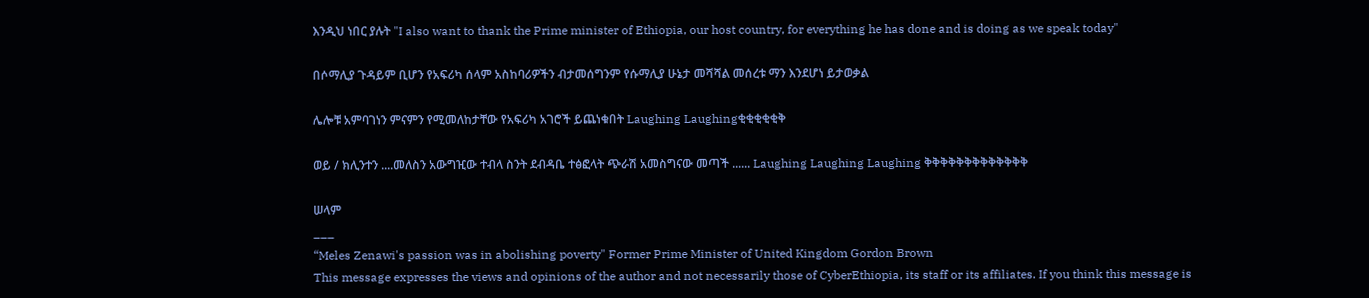እንዲህ ነበር ያሉት "I also want to thank the Prime minister of Ethiopia, our host country, for everything he has done and is doing as we speak today"

በሶማሊያ ጉዳይም ቢሆን የአፍሪካ ሰላም አስከባሪዎችን ብታመሰግንም የሱማሊያ ሁኔታ መሻሻል መሰረቱ ማን እንደሆነ ይታወቃል

ሌሎቹ አምባገነን ምናምን የሚመለከታቸው የአፍሪካ አገሮች ይጨነቁበት Laughing Laughingቂቂቂቂቂቅ

ወይ / ክሊንተን ....መለስን አውግዢው ተብላ ስንት ደብዳቤ ተፅፎላት ጭራሽ አመስግናው መጣች ...... Laughing Laughing Laughing ቅቅቅቅቅቅቅቅቅቅቅቅቅ

ሠላም
___
“Meles Zenawi's passion was in abolishing poverty" Former Prime Minister of United Kingdom Gordon Brown
This message expresses the views and opinions of the author and not necessarily those of CyberEthiopia, its staff or its affiliates. If you think this message is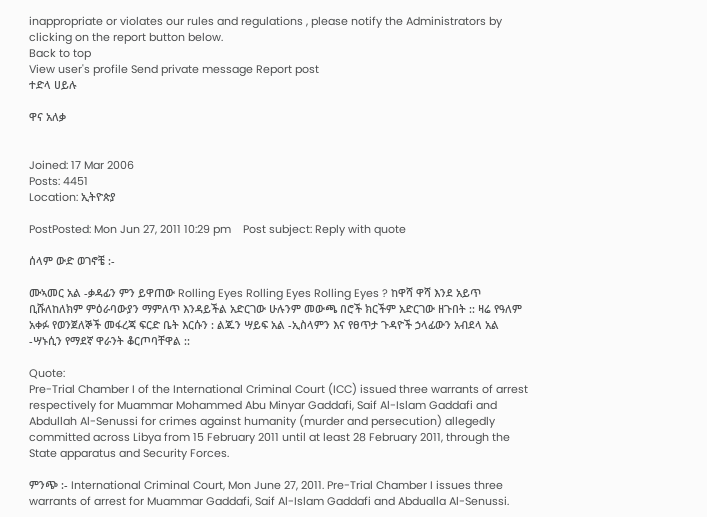inappropriate or violates our rules and regulations , please notify the Administrators by clicking on the report button below.
Back to top
View user's profile Send private message Report post
ተድላ ሀይሉ

ዋና አለቃ


Joined: 17 Mar 2006
Posts: 4451
Location: ኢትዮጵያ

PostPosted: Mon Jun 27, 2011 10:29 pm    Post subject: Reply with quote

ሰላም ውድ ወገኖቼ :-

ሙኣመር አል -ቃዳፊን ምን ይዋጠው Rolling Eyes Rolling Eyes Rolling Eyes ? ከዋሻ ዋሻ እንደ አይጥ ቢሹለከለክም ምዕራባውያን ማምለጥ እንዳይችል አድርገው ሁሉንም መውጫ በሮች ክርችም አድርገው ዘጉበት :: ዛሬ የዓለም አቀፉ የወንጀለኞች መፋረጃ ፍርድ ቤት እርሱን : ልጁን ሣይፍ አል -ኢስላምን እና የፀጥታ ጉዳዮች ኃላፊውን አብደላ አል -ሣኑሲን የማደኛ ዋራንት ቆርጦባቸዋል ::

Quote:
Pre-Trial Chamber I of the International Criminal Court (ICC) issued three warrants of arrest respectively for Muammar Mohammed Abu Minyar Gaddafi, Saif Al-Islam Gaddafi and Abdullah Al-Senussi for crimes against humanity (murder and persecution) allegedly committed across Libya from 15 February 2011 until at least 28 February 2011, through the State apparatus and Security Forces.

ምንጭ :- International Criminal Court, Mon June 27, 2011. Pre-Trial Chamber I issues three warrants of arrest for Muammar Gaddafi, Saif Al-Islam Gaddafi and Abdualla Al-Senussi.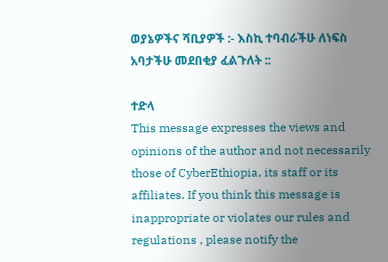ወያኔዎችና ሻቢያዎች :- እስኪ ተባብራችሁ ለነፍስ አባታችሁ መደበቂያ ፈልጉለት ::

ተድላ
This message expresses the views and opinions of the author and not necessarily those of CyberEthiopia, its staff or its affiliates. If you think this message is inappropriate or violates our rules and regulations , please notify the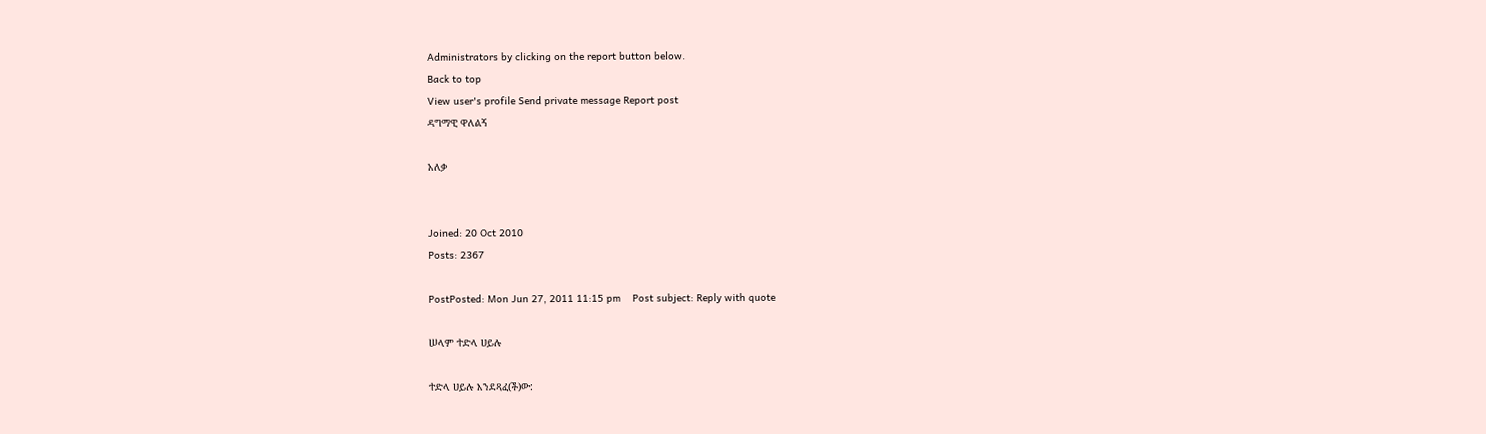Administrators by clicking on the report button below.
Back to top
View user's profile Send private message Report post
ዳግማዊ ዋለልኝ

አለቃ


Joined: 20 Oct 2010
Posts: 2367

PostPosted: Mon Jun 27, 2011 11:15 pm    Post subject: Reply with quote

ሠላም ተድላ ሀይሉ

ተድላ ሀይሉ እንደጻፈ(ች)ው: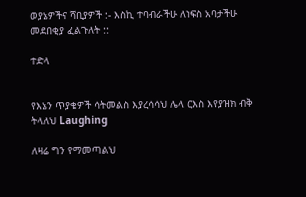ወያኔዎችና ሻቢያዎች :- እስኪ ተባብራችሁ ለነፍስ አባታችሁ መደበቂያ ፈልጉለት ::

ተድላ


የእኔን ጥያቄዎች ሳትመልስ እያረሳሳህ ሌላ ርእስ እየያዝክ ብቅ ትላለህ Laughing

ለዛሬ ግን የማመጣልህ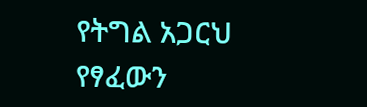የትግል አጋርህ የፃፈውን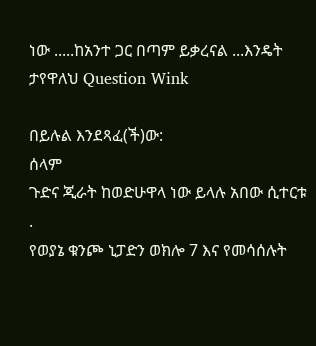ነው .....ከአንተ ጋር በጣም ይቃረናል ...እንዴት ታየዋለህ Question Wink

በይሉል እንደጻፈ(ች)ው:
ሰላም
ጉድና ጂራት ከወድሁዋላ ነው ይላሉ አበው ሲተርቱ .
የወያኔ ቁንጮ ኒፓድን ወክሎ 7 እና የመሳሰሉት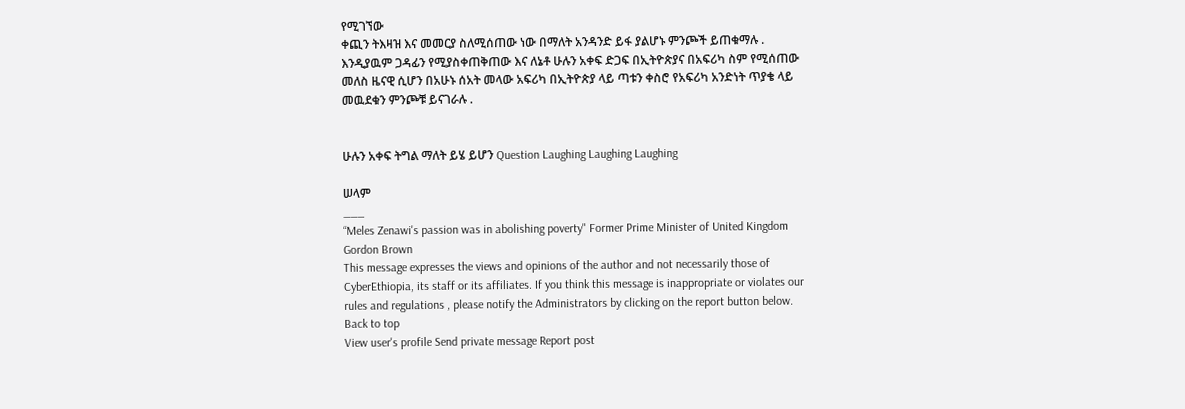የሚገኘው
ቀጪን ትእዛዝ እና መመርያ ስለሚሰጠው ነው በማለት አንዳንድ ይፋ ያልሆኑ ምንጮች ይጠቁማሉ .
እንዲያዉም ጋዳፊን የሚያስቀጠቅጠው እና ለኔቶ ሁሉን አቀፍ ድጋፍ በኢትዮጵያና በአፍሪካ ስም የሚሰጠው መለስ ዜናዊ ሲሆን በአሁኑ ሰአት መላው አፍሪካ በኢትዮጵያ ላይ ጣቱን ቀስሮ የአፍሪካ አንድነት ጥያቄ ላይ መዉደቁን ምንጮቹ ይናገራሉ .


ሁሉን አቀፍ ትግል ማለት ይሄ ይሆን Question Laughing Laughing Laughing

ሠላም
___
“Meles Zenawi's passion was in abolishing poverty" Former Prime Minister of United Kingdom Gordon Brown
This message expresses the views and opinions of the author and not necessarily those of CyberEthiopia, its staff or its affiliates. If you think this message is inappropriate or violates our rules and regulations , please notify the Administrators by clicking on the report button below.
Back to top
View user's profile Send private message Report post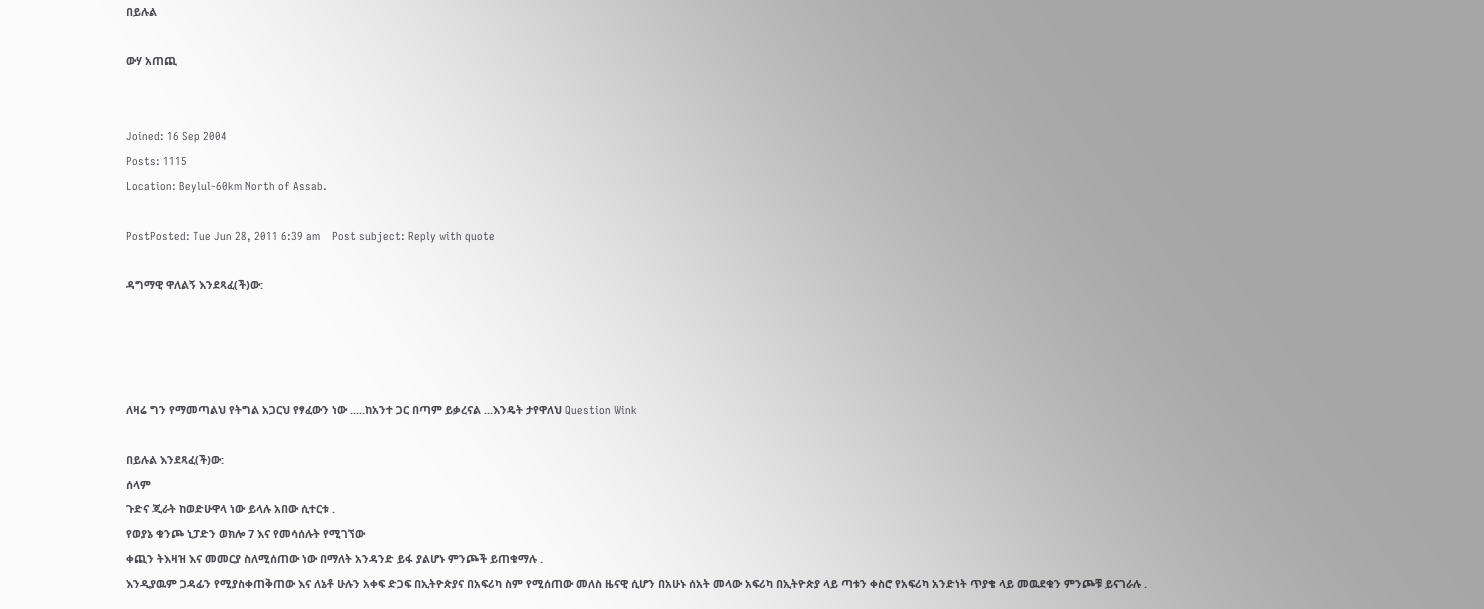በይሉል

ውሃ አጠጪ


Joined: 16 Sep 2004
Posts: 1115
Location: Beylul-60km North of Assab.

PostPosted: Tue Jun 28, 2011 6:39 am    Post subject: Reply with quote

ዳግማዊ ዋለልኝ እንደጻፈ(ች)ው:




ለዛሬ ግን የማመጣልህ የትግል አጋርህ የፃፈውን ነው .....ከአንተ ጋር በጣም ይቃረናል ...እንዴት ታየዋለህ Question Wink

በይሉል እንደጻፈ(ች)ው:
ሰላም
ጉድና ጂራት ከወድሁዋላ ነው ይላሉ አበው ሲተርቱ .
የወያኔ ቁንጮ ኒፓድን ወክሎ 7 እና የመሳሰሉት የሚገኘው
ቀጪን ትእዛዝ እና መመርያ ስለሚሰጠው ነው በማለት አንዳንድ ይፋ ያልሆኑ ምንጮች ይጠቁማሉ .
እንዲያዉም ጋዳፊን የሚያስቀጠቅጠው እና ለኔቶ ሁሉን አቀፍ ድጋፍ በኢትዮጵያና በአፍሪካ ስም የሚሰጠው መለስ ዜናዊ ሲሆን በአሁኑ ሰአት መላው አፍሪካ በኢትዮጵያ ላይ ጣቱን ቀስሮ የአፍሪካ አንድነት ጥያቄ ላይ መዉደቁን ምንጮቹ ይናገራሉ .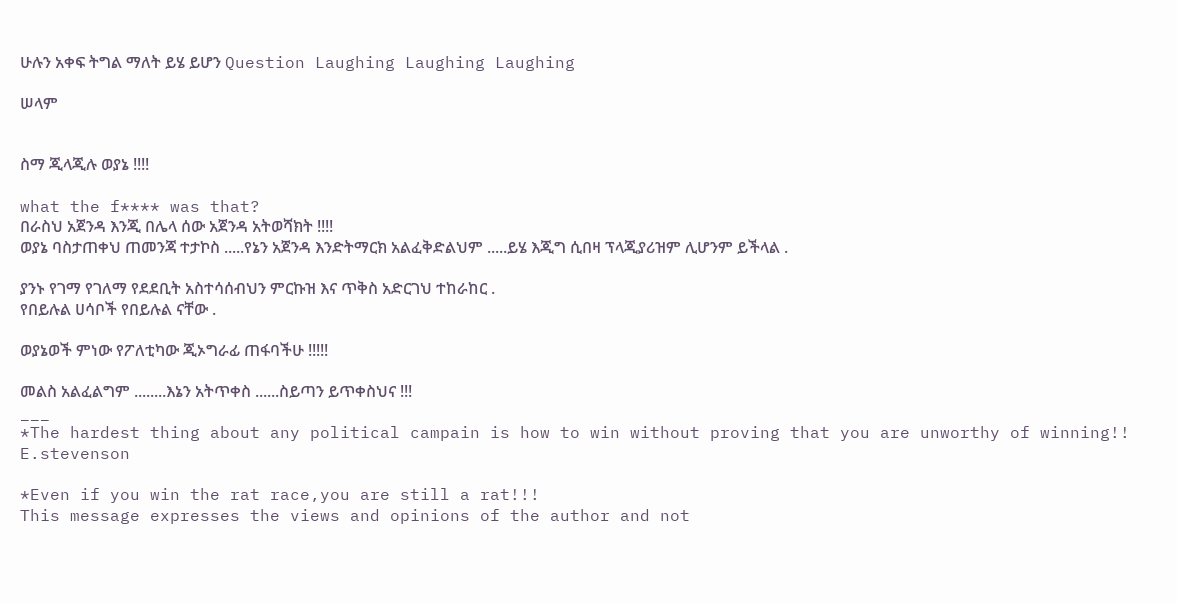ሁሉን አቀፍ ትግል ማለት ይሄ ይሆን Question Laughing Laughing Laughing

ሠላም


ስማ ጂላጂሉ ወያኔ !!!!

what the f**** was that?
በራስህ አጀንዳ እንጂ በሌላ ሰው አጀንዳ አትወሻክት !!!!
ወያኔ ባስታጠቀህ ጠመንጃ ተታኮስ .....የኔን አጀንዳ እንድትማርክ አልፈቅድልህም .....ይሄ እጂግ ሲበዛ ፕላጂያሪዝም ሊሆንም ይችላል .

ያንኑ የገማ የገለማ የደደቢት አስተሳሰብህን ምርኩዝ እና ጥቅስ አድርገህ ተከራከር .
የበይሉል ሀሳቦች የበይሉል ናቸው .

ወያኔወች ምነው የፖለቲካው ጂኦግራፊ ጠፋባችሁ !!!!!

መልስ አልፈልግም ........እኔን አትጥቀስ ......ስይጣን ይጥቀስህና !!!
___
*The hardest thing about any political campain is how to win without proving that you are unworthy of winning!! E.stevenson

*Even if you win the rat race,you are still a rat!!!
This message expresses the views and opinions of the author and not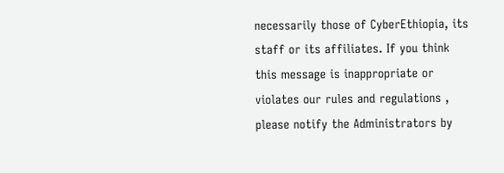necessarily those of CyberEthiopia, its staff or its affiliates. If you think this message is inappropriate or violates our rules and regulations , please notify the Administrators by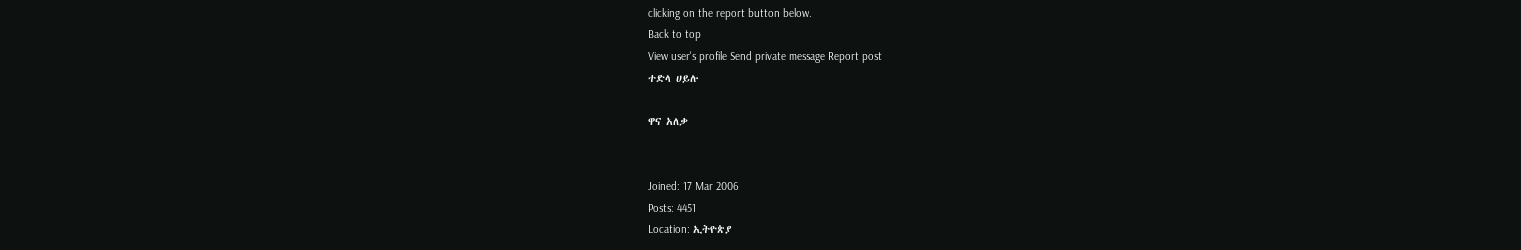clicking on the report button below.
Back to top
View user's profile Send private message Report post
ተድላ ሀይሉ

ዋና አለቃ


Joined: 17 Mar 2006
Posts: 4451
Location: ኢትዮጵያ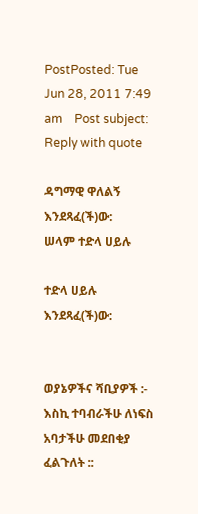PostPosted: Tue Jun 28, 2011 7:49 am    Post subject: Reply with quote

ዳግማዊ ዋለልኝ እንደጻፈ(ች)ው:
ሠላም ተድላ ሀይሉ

ተድላ ሀይሉ እንደጻፈ(ች)ው:


ወያኔዎችና ሻቢያዎች :- እስኪ ተባብራችሁ ለነፍስ አባታችሁ መደበቂያ ፈልጉለት ::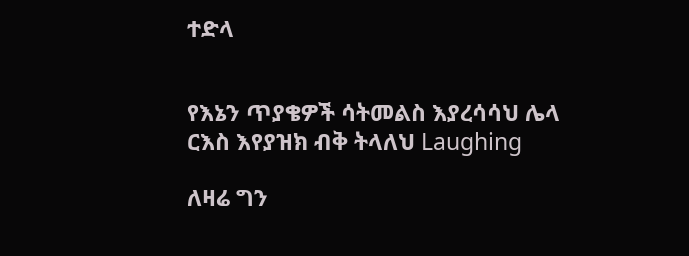ተድላ


የእኔን ጥያቄዎች ሳትመልስ እያረሳሳህ ሌላ ርእስ እየያዝክ ብቅ ትላለህ Laughing

ለዛሬ ግን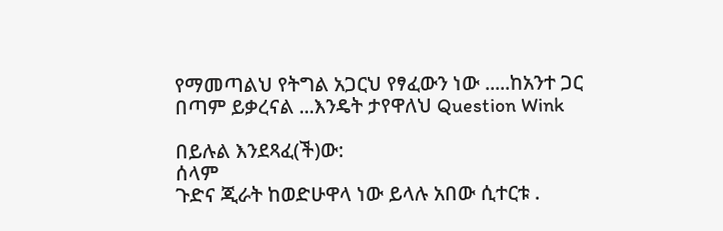የማመጣልህ የትግል አጋርህ የፃፈውን ነው .....ከአንተ ጋር በጣም ይቃረናል ...እንዴት ታየዋለህ Question Wink

በይሉል እንደጻፈ(ች)ው:
ሰላም
ጉድና ጂራት ከወድሁዋላ ነው ይላሉ አበው ሲተርቱ .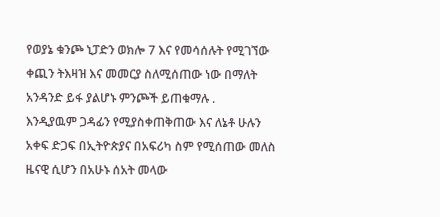የወያኔ ቁንጮ ኒፓድን ወክሎ 7 እና የመሳሰሉት የሚገኘው
ቀጪን ትእዛዝ እና መመርያ ስለሚሰጠው ነው በማለት አንዳንድ ይፋ ያልሆኑ ምንጮች ይጠቁማሉ .
እንዲያዉም ጋዳፊን የሚያስቀጠቅጠው እና ለኔቶ ሁሉን አቀፍ ድጋፍ በኢትዮጵያና በአፍሪካ ስም የሚሰጠው መለስ ዜናዊ ሲሆን በአሁኑ ሰአት መላው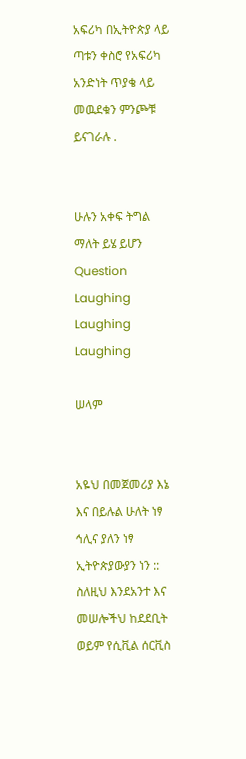አፍሪካ በኢትዮጵያ ላይ ጣቱን ቀስሮ የአፍሪካ አንድነት ጥያቄ ላይ መዉደቁን ምንጮቹ ይናገራሉ .


ሁሉን አቀፍ ትግል ማለት ይሄ ይሆን Question Laughing Laughing Laughing

ሠላም


አዬህ በመጀመሪያ እኔ እና በይሉል ሁለት ነፃ ኅሊና ያለን ነፃ ኢትዮጵያውያን ነን :: ስለዚህ እንደአንተ እና መሠሎችህ ከደደቢት ወይም የሲቪል ሰርቪስ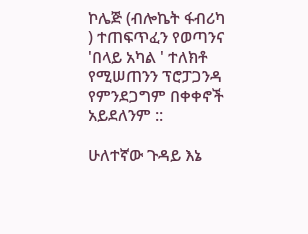ኮሌጅ (ብሎኬት ፋብሪካ ) ተጠፍጥፈን የወጣንና 'በላይ አካል ' ተለክቶ የሚሠጠንን ፕሮፓጋንዳ የምንደጋግም በቀቀኖች አይደለንም ::

ሁለተኛው ጉዳይ እኔ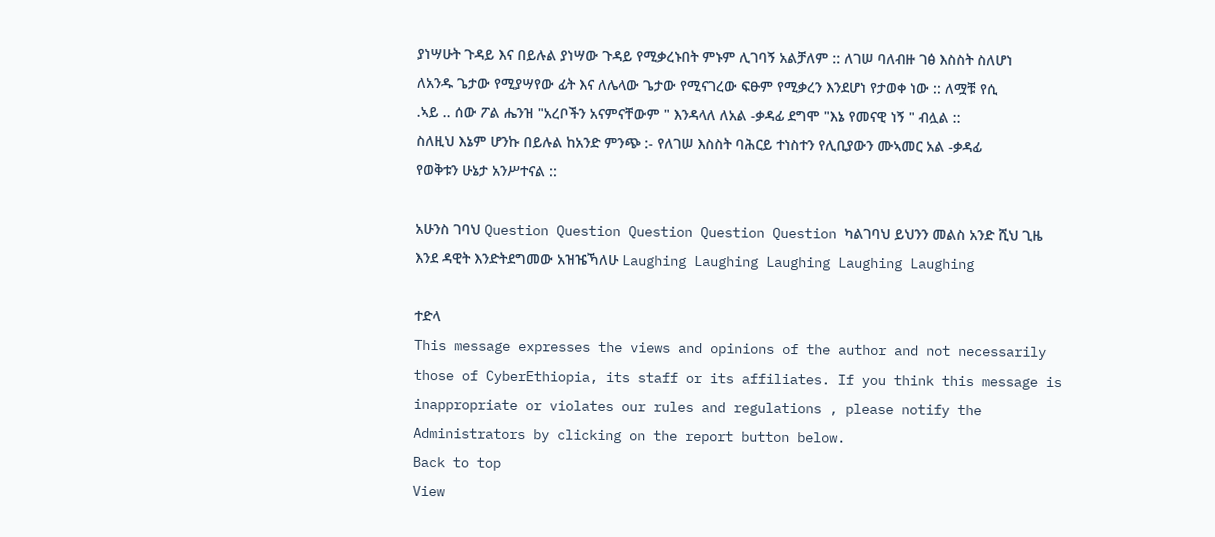ያነሣሁት ጉዳይ እና በይሉል ያነሣው ጉዳይ የሚቃረኑበት ምኑም ሊገባኝ አልቻለም :: ለገሠ ባለብዙ ገፅ እስስት ስለሆነ ለአንዱ ጌታው የሚያሣየው ፊት እና ለሌላው ጌታው የሚናገረው ፍፁም የሚቃረን እንደሆነ የታወቀ ነው :: ለሟቹ የሲ .ኣይ .. ሰው ፖል ሔንዝ "አረቦችን አናምናቸውም " እንዳላለ ለአል -ቃዳፊ ደግሞ "እኔ የመናዊ ነኝ " ብሏል :: ስለዚህ እኔም ሆንኩ በይሉል ከአንድ ምንጭ :- የለገሠ እስስት ባሕርይ ተነስተን የሊቢያውን ሙኣመር አል -ቃዳፊ የወቅቱን ሁኔታ አንሥተናል ::

አሁንስ ገባህ Question Question Question Question Question ካልገባህ ይህንን መልስ አንድ ሺህ ጊዜ እንደ ዳዊት እንድትደግመው አዝዤኻለሁ Laughing Laughing Laughing Laughing Laughing

ተድላ
This message expresses the views and opinions of the author and not necessarily those of CyberEthiopia, its staff or its affiliates. If you think this message is inappropriate or violates our rules and regulations , please notify the Administrators by clicking on the report button below.
Back to top
View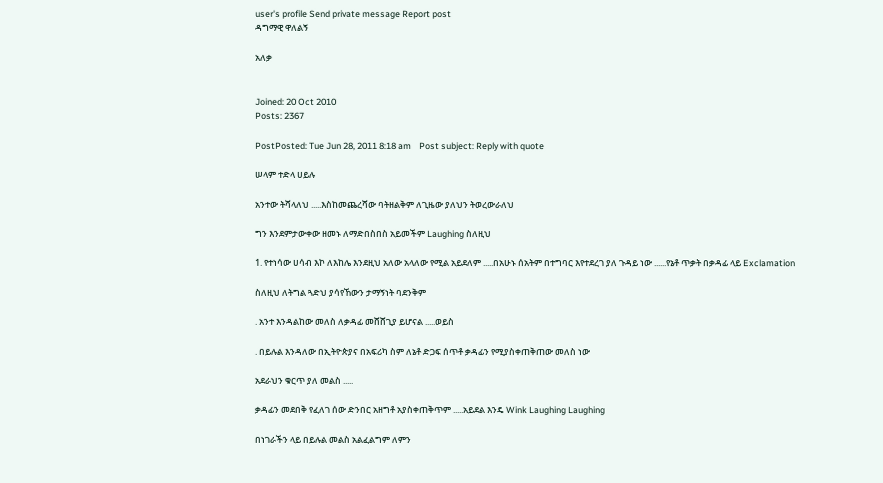user's profile Send private message Report post
ዳግማዊ ዋለልኝ

አለቃ


Joined: 20 Oct 2010
Posts: 2367

PostPosted: Tue Jun 28, 2011 8:18 am    Post subject: Reply with quote

ሠላም ተድላ ሀይሉ

አንተው ትሻላለህ .....እስከመጨረሻው ባትዘልቅም ለጊዜው ያለህን ትወረውራለህ

ግን እንደምታውቀው ዘመኑ ለማድበስበስ አይመችም Laughing ስለዚህ

1. የተነሳው ሀሳብ እኮ ለእከሌ እንደዚህ አለው አላለው የሚል አይደለም .....በአሁኑ ሰአትም በተግባር እየተደረገ ያለ ጉዳይ ነው ......የኔቶ ጥቃት በቃዳፊ ላይ Exclamation

ስለዚህ ለትግል ጓድህ ያሳየኸውን ታማኝነት ባደንቅም

. አንተ እንዳልከው መለስ ለቃዳፊ መሸሸጊያ ይሆናል .....ወይስ

. በይሉል እንዳለው በኢትዮጵያና በአፍሪካ ስም ለኔቶ ድጋፍ ሰጥቶ ቃዳፊን የሚያስቀጠቅጠው መለስ ነው

አደራህን ቁርጥ ያለ መልስ .....

ቃዳፊን መደበቅ የፈለገ ሰው ድንበር አዘግቶ አያስቀጠቅጥም .....አይደል እንዴ Wink Laughing Laughing

በነገራችን ላይ በይሉል መልስ አልፈልግም ለምን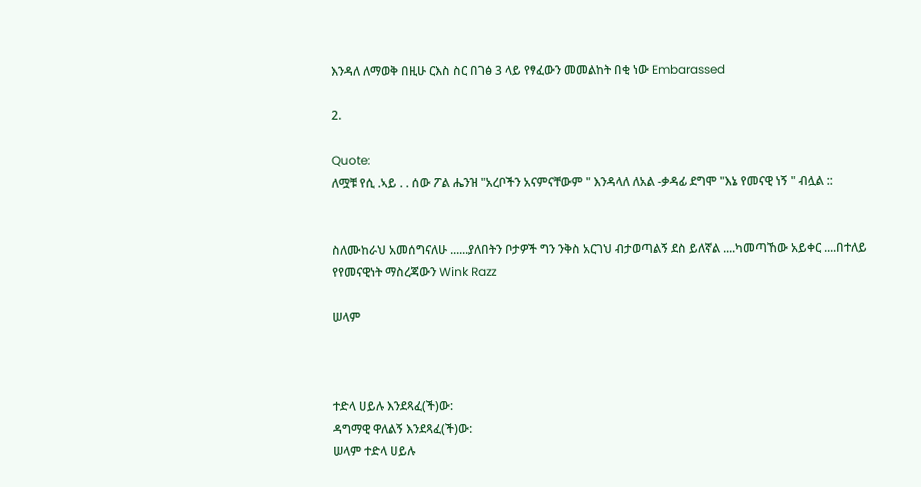እንዳለ ለማወቅ በዚሁ ርእስ ስር በገፅ 3 ላይ የፃፈውን መመልከት በቂ ነው Embarassed

2.

Quote:
ለሟቹ የሲ .ኣይ . . ሰው ፖል ሔንዝ "አረቦችን አናምናቸውም " እንዳላለ ለአል -ቃዳፊ ደግሞ "እኔ የመናዊ ነኝ " ብሏል ::


ስለሙከራህ አመሰግናለሁ ......ያለበትን ቦታዎች ግን ንቅስ አርገህ ብታወጣልኝ ደስ ይለኛል ....ካመጣኸው አይቀር ....በተለይ የየመናዊነት ማስረጃውን Wink Razz

ሠላም



ተድላ ሀይሉ እንደጻፈ(ች)ው:
ዳግማዊ ዋለልኝ እንደጻፈ(ች)ው:
ሠላም ተድላ ሀይሉ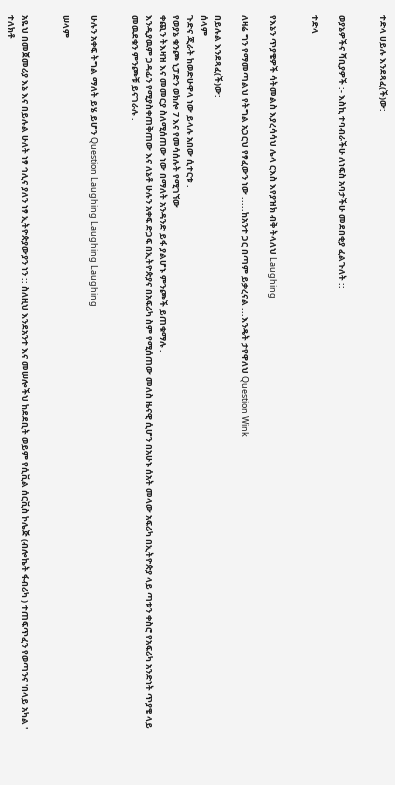ተድላ ሀይሉ እንደጻፈ(ች)ው:


ወያኔዎችና ሻቢያዎች :- እስኪ ተባብራችሁ ለነፍስ አባታችሁ መደበቂያ ፈልጉለት ::

ተድላ


የእኔን ጥያቄዎች ሳትመልስ እያረሳሳህ ሌላ ርእስ እየያዝክ ብቅ ትላለህ Laughing

ለዛሬ ግን የማመጣልህ የትግል አጋርህ የፃፈውን ነው .....ከአንተ ጋር በጣም ይቃረናል ...እንዴት ታየዋለህ Question Wink

በይሉል እንደጻፈ(ች)ው:
ሰላም
ጉድና ጂራት ከወድሁዋላ ነው ይላሉ አበው ሲተርቱ .
የወያኔ ቁንጮ ኒፓድን ወክሎ 7 እና የመሳሰሉት የሚገኘው
ቀጪን ትእዛዝ እና መመርያ ስለሚሰጠው ነው በማለት አንዳንድ ይፋ ያልሆኑ ምንጮች ይጠቁማሉ .
እንዲያዉም ጋዳፊን የሚያስቀጠቅጠው እና ለኔቶ ሁሉን አቀፍ ድጋፍ በኢትዮጵያና በአፍሪካ ስም የሚሰጠው መለስ ዜናዊ ሲሆን በአሁኑ ሰአት መላው አፍሪካ በኢትዮጵያ ላይ ጣቱን ቀስሮ የአፍሪካ አንድነት ጥያቄ ላይ መዉደቁን ምንጮቹ ይናገራሉ .


ሁሉን አቀፍ ትግል ማለት ይሄ ይሆን Question Laughing Laughing Laughing

ሠላም


አዬህ በመጀመሪያ እኔ እና በይሉል ሁለት ነፃ ኅሊና ያለን ነፃ ኢትዮጵያውያን ነን :: ስለዚህ እንደአንተ እና መሠሎችህ ከደደቢት ወይም የሲቪል ሰርቪስ ኮሌጅ (ብሎኬት ፋብሪካ ) ተጠፍጥፈን የወጣንና 'በላይ አካል ' ተለክቶ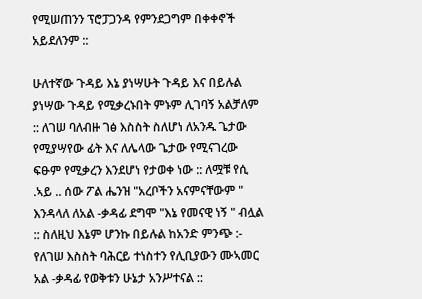የሚሠጠንን ፕሮፓጋንዳ የምንደጋግም በቀቀኖች አይደለንም ::

ሁለተኛው ጉዳይ እኔ ያነሣሁት ጉዳይ እና በይሉል ያነሣው ጉዳይ የሚቃረኑበት ምኑም ሊገባኝ አልቻለም :: ለገሠ ባለብዙ ገፅ እስስት ስለሆነ ለአንዱ ጌታው የሚያሣየው ፊት እና ለሌላው ጌታው የሚናገረው ፍፁም የሚቃረን እንደሆነ የታወቀ ነው :: ለሟቹ የሲ .ኣይ .. ሰው ፖል ሔንዝ "አረቦችን አናምናቸውም " እንዳላለ ለአል -ቃዳፊ ደግሞ "እኔ የመናዊ ነኝ " ብሏል :: ስለዚህ እኔም ሆንኩ በይሉል ከአንድ ምንጭ :- የለገሠ እስስት ባሕርይ ተነስተን የሊቢያውን ሙኣመር አል -ቃዳፊ የወቅቱን ሁኔታ አንሥተናል ::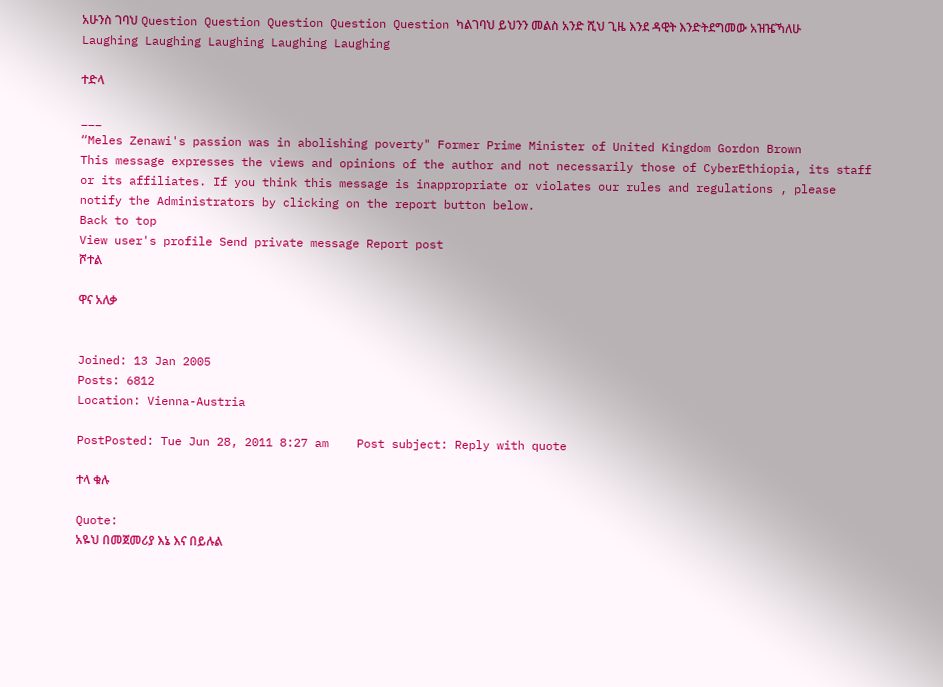አሁንስ ገባህ Question Question Question Question Question ካልገባህ ይህንን መልስ አንድ ሺህ ጊዜ እንደ ዳዊት እንድትደግመው አዝዤኻለሁ Laughing Laughing Laughing Laughing Laughing

ተድላ

___
“Meles Zenawi's passion was in abolishing poverty" Former Prime Minister of United Kingdom Gordon Brown
This message expresses the views and opinions of the author and not necessarily those of CyberEthiopia, its staff or its affiliates. If you think this message is inappropriate or violates our rules and regulations , please notify the Administrators by clicking on the report button below.
Back to top
View user's profile Send private message Report post
ሾተል

ዋና አለቃ


Joined: 13 Jan 2005
Posts: 6812
Location: Vienna-Austria

PostPosted: Tue Jun 28, 2011 8:27 am    Post subject: Reply with quote

ተላ ቁሉ

Quote:
አዬህ በመጀመሪያ እኔ እና በይሉል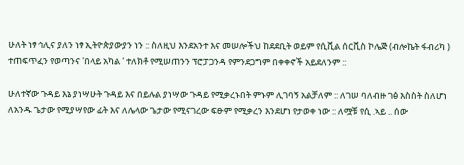ሁለት ነፃ ኅሊና ያለን ነፃ ኢትዮጵያውያን ነን :: ስለዚህ እንደአንተ እና መሠሎችህ ከደደቢት ወይም የሲቪል ሰርቪስ ኮሌጅ (ብሎኬት ፋብሪካ ) ተጠፍጥፈን የወጣንና 'በላይ አካል ' ተለክቶ የሚሠጠንን ፕሮፓጋንዳ የምንደጋግም በቀቀኖች አይደለንም ::

ሁለተኛው ጉዳይ እኔ ያነሣሁት ጉዳይ እና በይሉል ያነሣው ጉዳይ የሚቃረኑበት ምኑም ሊገባኝ አልቻለም :: ለገሠ ባለብዙ ገፅ እስስት ስለሆነ ለአንዱ ጌታው የሚያሣየው ፊት እና ለሌላው ጌታው የሚናገረው ፍፁም የሚቃረን እንደሆነ የታወቀ ነው :: ለሟቹ የሲ .ኣይ .. ሰው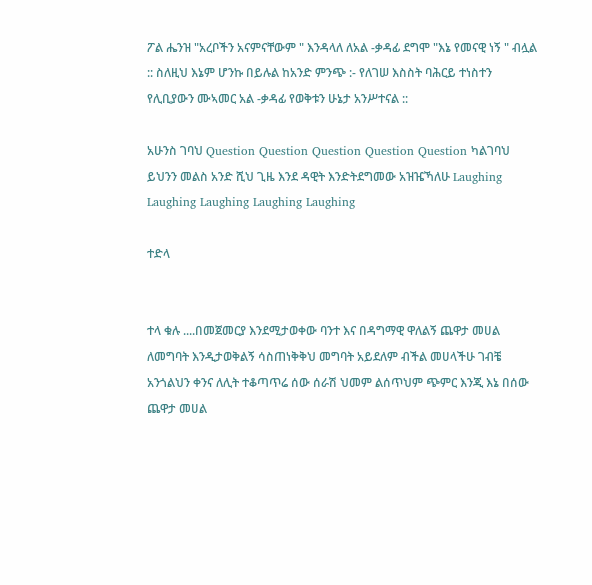ፖል ሔንዝ "አረቦችን አናምናቸውም " እንዳላለ ለአል -ቃዳፊ ደግሞ "እኔ የመናዊ ነኝ " ብሏል :: ስለዚህ እኔም ሆንኩ በይሉል ከአንድ ምንጭ :- የለገሠ እስስት ባሕርይ ተነስተን የሊቢያውን ሙኣመር አል -ቃዳፊ የወቅቱን ሁኔታ አንሥተናል ::

አሁንስ ገባህ Question Question Question Question Question ካልገባህ ይህንን መልስ አንድ ሺህ ጊዜ እንደ ዳዊት እንድትደግመው አዝዤኻለሁ Laughing Laughing Laughing Laughing Laughing

ተድላ


ተላ ቁሉ ....በመጀመርያ እንደሚታወቀው ባንተ እና በዳግማዊ ዋለልኝ ጨዋታ መሀል ለመግባት እንዲታወቅልኝ ሳስጠነቅቅህ መግባት አይደለም ብችል መሀላችሁ ገብቼ አንጎልህን ቀንና ለሊት ተቆጣጥሬ ሰው ሰራሽ ህመም ልሰጥህም ጭምር እንጂ እኔ በሰው ጨዋታ መሀል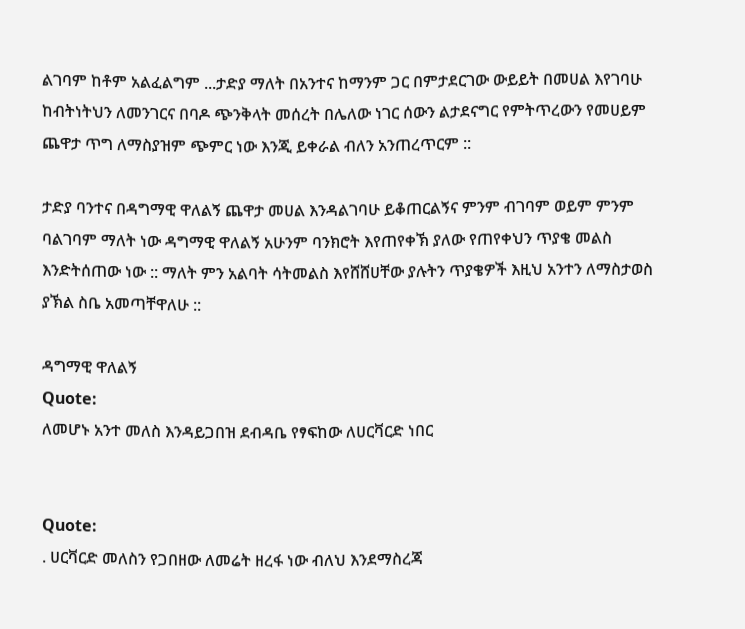ልገባም ከቶም አልፈልግም ...ታድያ ማለት በአንተና ከማንም ጋር በምታደርገው ውይይት በመሀል እየገባሁ ከብትነትህን ለመንገርና በባዶ ጭንቅላት መሰረት በሌለው ነገር ሰውን ልታደናግር የምትጥረውን የመሀይም ጨዋታ ጥግ ለማስያዝም ጭምር ነው እንጂ ይቀራል ብለን አንጠረጥርም ::

ታድያ ባንተና በዳግማዊ ዋለልኝ ጨዋታ መሀል እንዳልገባሁ ይቆጠርልኝና ምንም ብገባም ወይም ምንም ባልገባም ማለት ነው ዳግማዊ ዋለልኝ አሁንም ባንክሮት እየጠየቀኽ ያለው የጠየቀህን ጥያቄ መልስ እንድትሰጠው ነው :: ማለት ምን አልባት ሳትመልስ እየሸሸሀቸው ያሉትን ጥያቄዎች እዚህ አንተን ለማስታወስ ያኽል ስቤ አመጣቸዋለሁ ::

ዳግማዊ ዋለልኝ
Quote:
ለመሆኑ አንተ መለስ እንዳይጋበዝ ደብዳቤ የፃፍከው ለሀርቫርድ ነበር


Quote:
. ሀርቫርድ መለስን የጋበዘው ለመሬት ዘረፋ ነው ብለህ እንደማስረጃ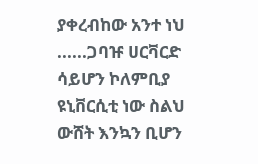ያቀረብከው አንተ ነህ ......ጋባዡ ሀርቫርድ ሳይሆን ኮለምቢያ ዩኒቨርሲቲ ነው ስልህ ውሸት እንኳን ቢሆን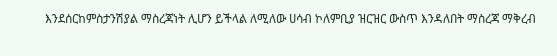እንደሰርከምስታንሽያል ማስረጃነት ሊሆን ይችላል ለሚለው ሀሳብ ኮለምቢያ ዝርዝር ውስጥ እንዳለበት ማስረጃ ማቅረብ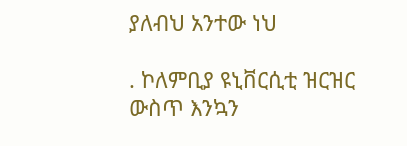ያለብህ አንተው ነህ

. ኮለምቢያ ዩኒቨርሲቲ ዝርዝር ውስጥ እንኳን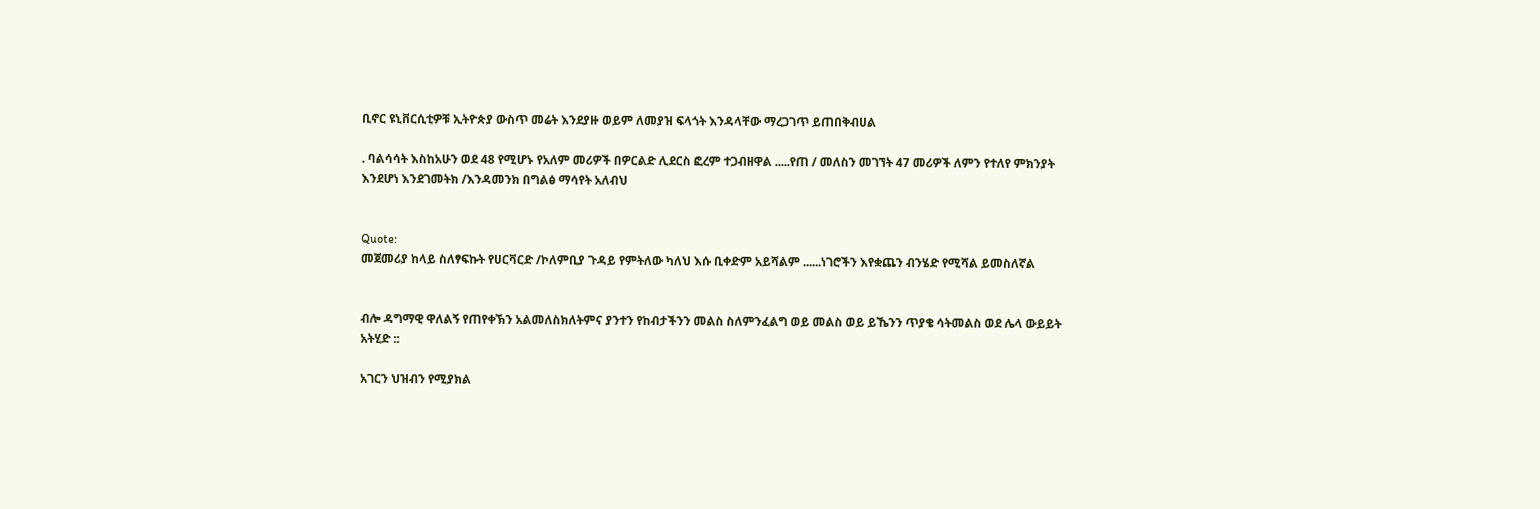ቢኖር ዩኒቨርሲቲዎቹ ኢትዮጵያ ውስጥ መሬት እንደያዙ ወይም ለመያዝ ፍላጎት እንዳላቸው ማረጋገጥ ይጠበቅብሀል

. ባልሳሳት እስከአሁን ወደ 48 የሚሆኑ የአለም መሪዎች በዎርልድ ሊደርስ ፎረም ተጋብዘዋል .....የጠ / መለስን መገኘት 47 መሪዎች ለምን የተለየ ምክንያት እንደሆነ እንደገመትክ /እንዳመንክ በግልፅ ማሳየት አለብህ


Quote:
መጀመሪያ ከላይ ስለፃፍኩት የሀርቫርድ /ኮለምቢያ ጉዳይ የምትለው ካለህ እሱ ቢቀድም አይሻልም ......ነገሮችን እየቋጨን ብንሄድ የሚሻል ይመስለኛል


ብሎ ዳግማዊ ዋለልኝ የጠየቀኽን አልመለስክለትምና ያንተን የከብታችንን መልስ ስለምንፈልግ ወይ መልስ ወይ ይኼንን ጥያቄ ሳትመልስ ወደ ሌላ ውይይት አትሂድ ::

አገርን ህዝብን የሚያክል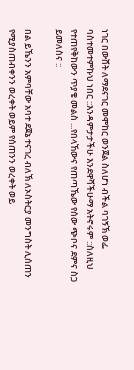ነገር በውሸት ለማደናገር መሞከር ወንጀል ስለሆነ ብችል ባገኝኽ ወፌ ባስተመተምኩህ ነበር ::እንዳምታታችሁ እንደዋሻችሁማ አትኖሩም ::ስለዚህ የተጠየቅከውን ጥያቄ መልስ ...የበላኸውና የጠጣኼው የሰው ጭቦና ደምና ስጋ ይመለስና ::

በል ይኼንን አምባቸው አባተ ደጀኔ ተናገረ ብለኽ ለኦስትርያ መንግስት ሊሰጠን የሚያስጠብቀንን ወረቀት ወይም የሰጠንን ወረቀት ወይ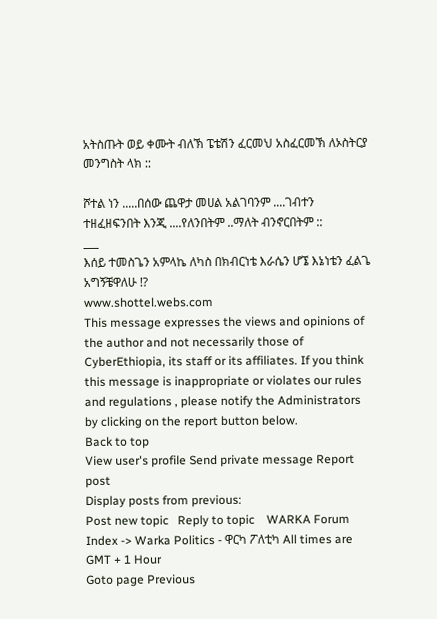አትስጡት ወይ ቀሙት ብለኽ ፔቴሽን ፈርመህ አስፈርመኽ ለኦስትርያ መንግስት ላክ ::

ሾተል ነን .....በሰው ጨዋታ መሀል አልገባንም ....ገብተን ተዘፈዘፍንበት እንጂ ....የለንበትም ..ማለት ብንኖርበትም ::
___
እሰይ ተመስጌን አምላኬ ለካስ በክብርነቴ እራሴን ሆኜ እኔነቴን ፈልጌ አግኝቼዋለሁ !?
www.shottel.webs.com
This message expresses the views and opinions of the author and not necessarily those of CyberEthiopia, its staff or its affiliates. If you think this message is inappropriate or violates our rules and regulations , please notify the Administrators by clicking on the report button below.
Back to top
View user's profile Send private message Report post
Display posts from previous:
Post new topic   Reply to topic    WARKA Forum Index -> Warka Politics - ዋርካ ፖለቲካ All times are GMT + 1 Hour
Goto page Previous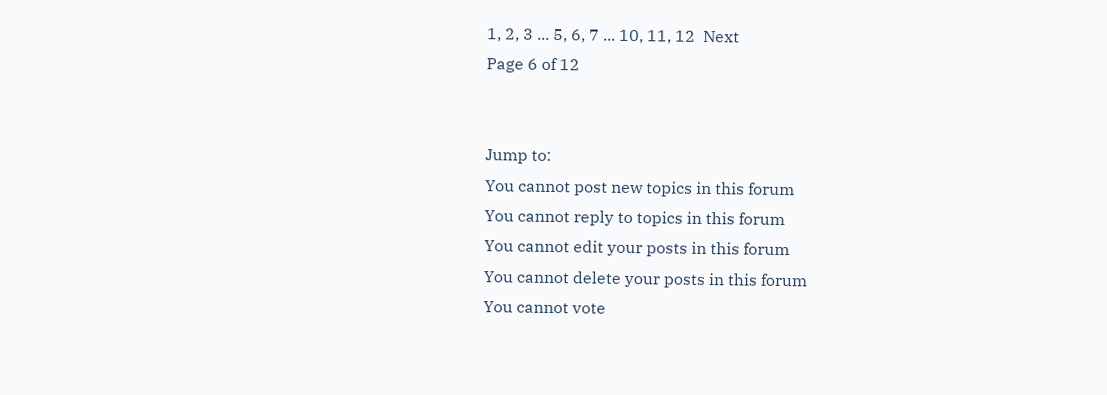1, 2, 3 ... 5, 6, 7 ... 10, 11, 12  Next
Page 6 of 12


Jump to:
You cannot post new topics in this forum
You cannot reply to topics in this forum
You cannot edit your posts in this forum
You cannot delete your posts in this forum
You cannot vote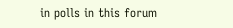in polls in this forum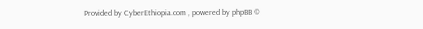Provided by CyberEthiopia.com , powered by phpBB ©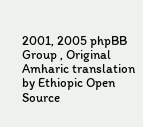2001, 2005 phpBB Group , Original Amharic translation by Ethiopic Open Source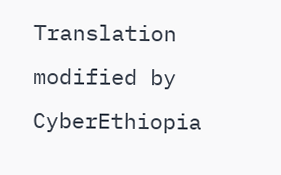Translation modified by CyberEthiopia